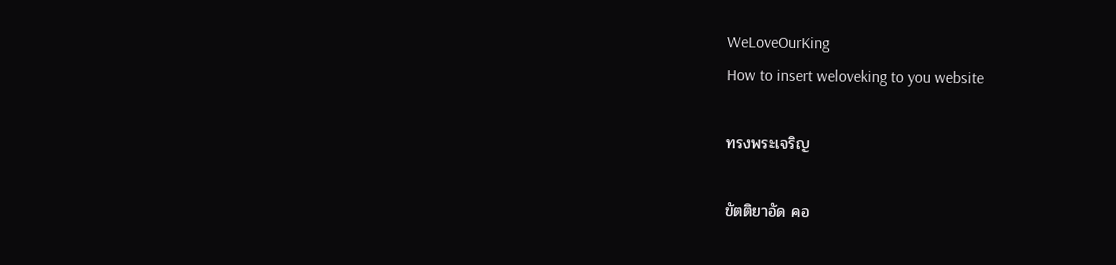WeLoveOurKing
How to insert weloveking to you website

ทรงพระเจริญ

ขัตติยาอัด คอ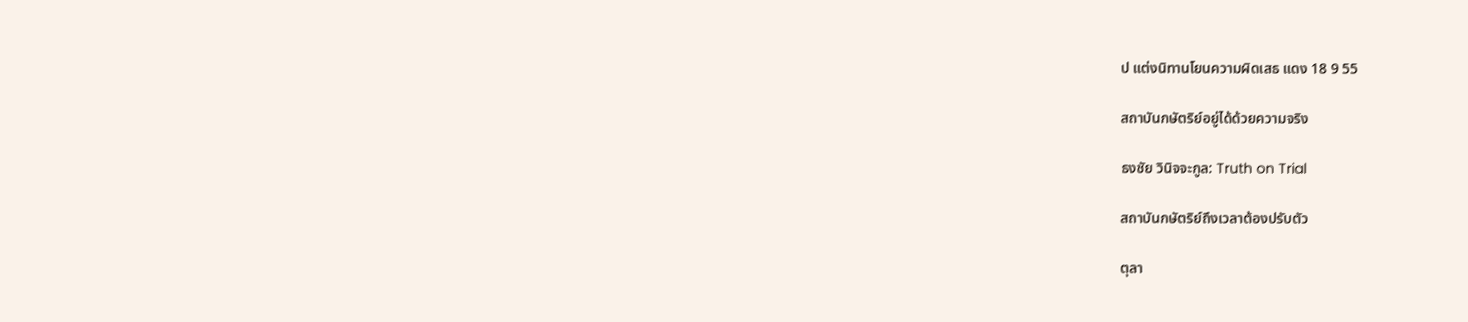ป แต่งนิทานโยนความผิดเสธ แดง 18 9 55

สถาบันกษัตริย์อยู่ได้ด้วยความจริง

ธงชัย วินิจจะกูล: Truth on Trial

สถาบันกษัตริย์ถึงเวลาต้องปรับตัว

ตุลา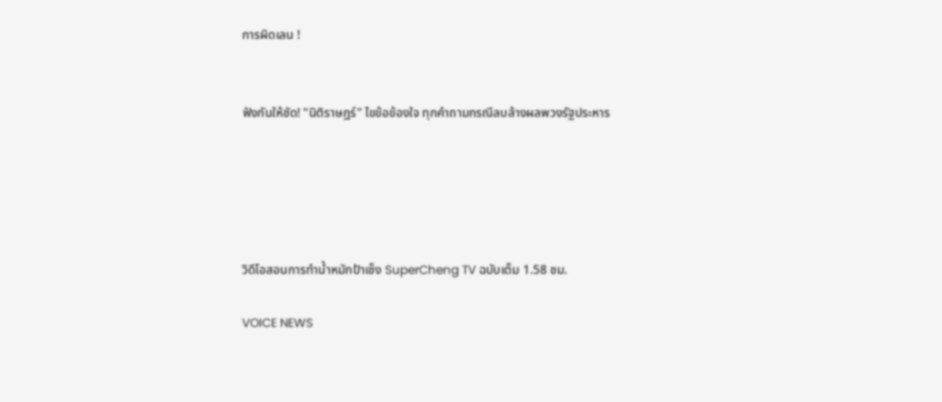การผิดเลน !


ฟังกันให้ชัด! "นิติราษฎร์" ไขข้อข้องใจ ทุกคำถามกรณีลบล้างผลพวงรัฐประหาร





วิดีโอสอนการทำน้ำหมักป้าเช็ง SuperCheng TV ฉบับเต็ม 1.58 ชม.

VOICE NEWS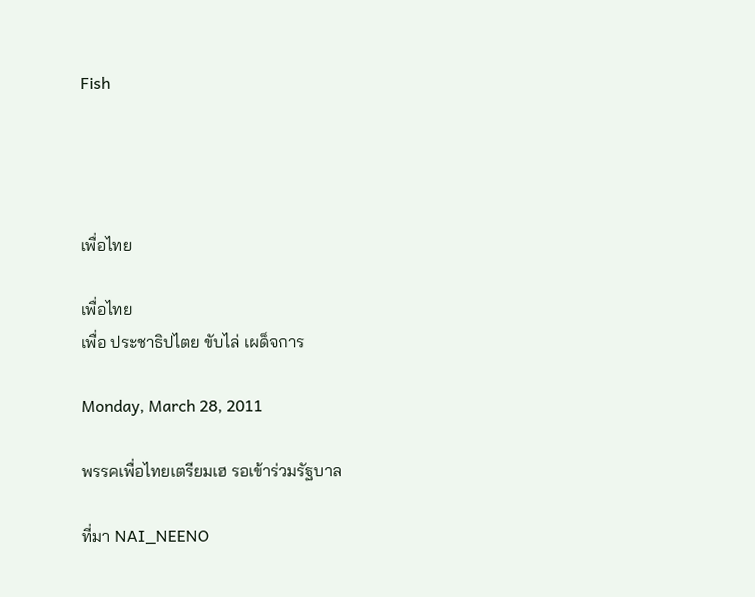Fish




เพื่อไทย

เพื่อไทย
เพื่อ ประชาธิปไตย ขับไล่ เผด็จการ

Monday, March 28, 2011

พรรคเพื่อไทยเตรียมเฮ รอเข้าร่วมรัฐบาล

ที่มา NAI_NEENO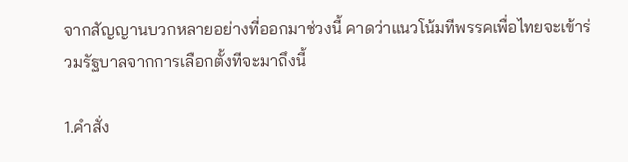จากสัญญานบวกหลายอย่างที่ออกมาช่วงนี้ คาดว่าแนวโน้มทีพรรคเพื่อไทยจะเข้าร่วมรัฐบาลจากการเลือกตั้งทีจะมาถึงนี้

1.คำสั่ง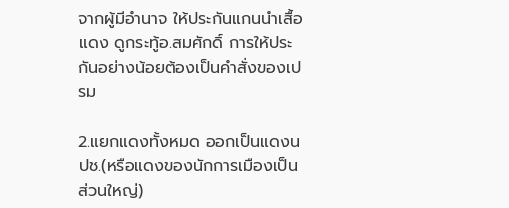จากผู้มีอำนาจ ให้ประกันแกนนำเสื้อแดง ดูกระทู้อ.สมศักดิ์ การให้ประกันอย่างน้อยต้องเป็นคำสั่งของเปรม

2.แยกแดงทั้งหมด ออกเป็นแดงนปช.(หรือแดงของนักการเมืองเป็นส่วนใหญ่)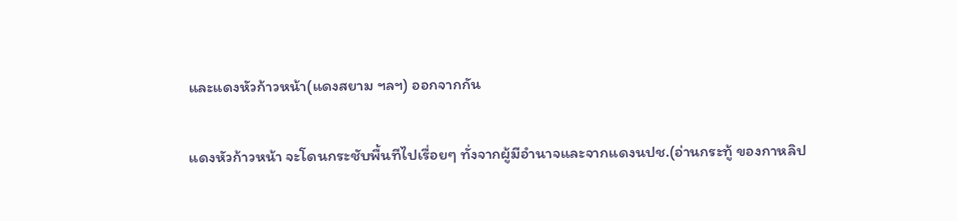และแดงหัวก้าวหน้า(แดงสยาม ฯลฯ) ออกจากกัน

แดงหัวก้าวหน้า จะโดนกระชับพื้นทีไปเรื่อยๆ ทั่งจากผู้มีอำนาจและจากแดงนปช.(อ่านกระทู้ ของกาหลิป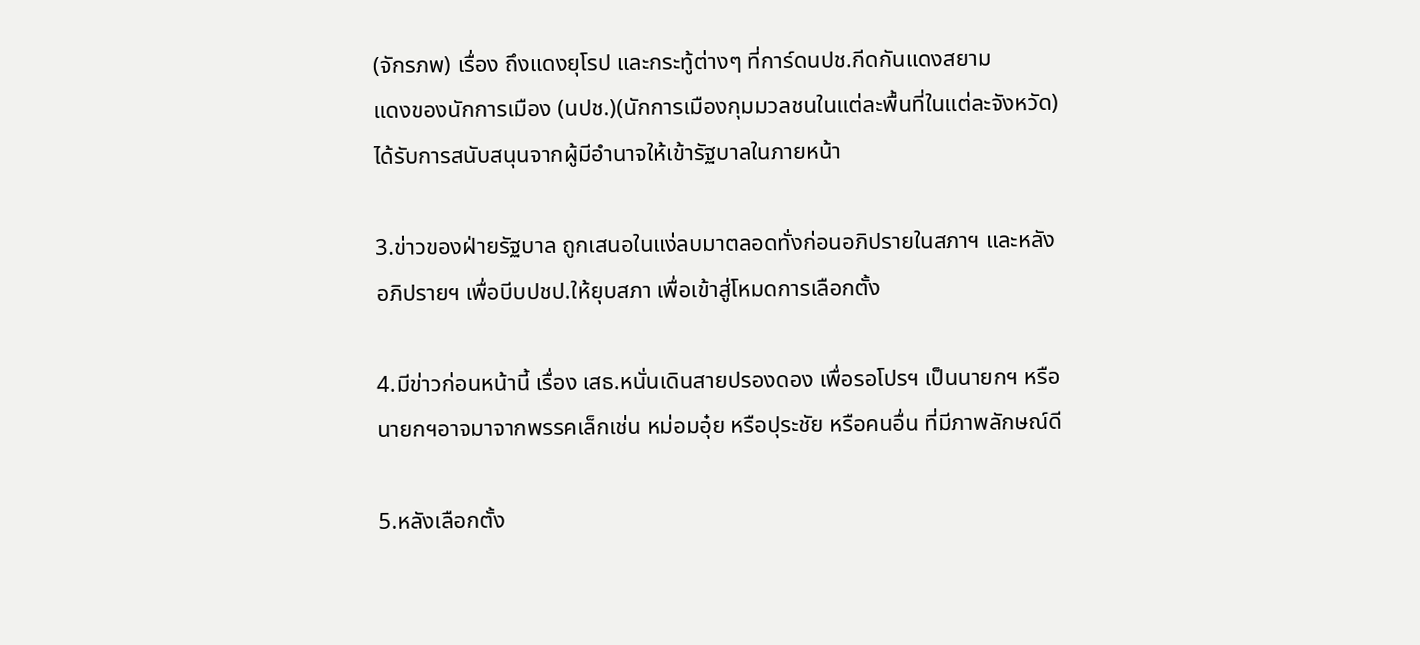(จักรภพ) เรื่อง ถึงแดงยุโรป และกระทู้ต่างๆ ที่การ์ดนปช.กีดกันแดงสยาม
แดงของนักการเมือง (นปช.)(นักการเมืองกุมมวลชนในแต่ละพื้นที่ในแต่ละจังหวัด) ได้รับการสนับสนุนจากผู้มีอำนาจให้เข้ารัฐบาลในภายหน้า

3.ข่าวของฝ่ายรัฐบาล ถูกเสนอในแง่ลบมาตลอดทั่งก่อนอภิปรายในสภาฯ และหลัง อภิปรายฯ เพื่อบีบปชป.ให้ยุบสภา เพื่อเข้าสู่โหมดการเลือกตั้ง

4.มีข่าวก่อนหน้านี้ เรื่อง เสธ.หนั่นเดินสายปรองดอง เพื่อรอโปรฯ เป็นนายกฯ หรือนายกฯอาจมาจากพรรคเล็กเช่น หม่อมอุ๋ย หรือปุระชัย หรือคนอื่น ที่มีภาพลักษณ์ดี

5.หลังเลือกตั้ง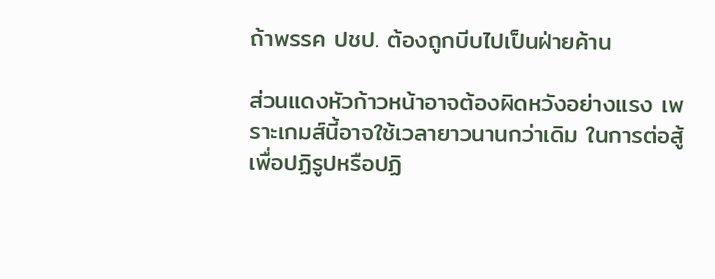ถ้าพรรค ปชป. ต้องถูกบีบไปเป็นฝ่ายค้าน

ส่วนแดงหัวก้าวหน้าอาจต้องผิดหวังอย่างแรง เพราะเกมส์นี้อาจใช้เวลายาวนานกว่าเดิม ในการต่อสู้เพื่อปฏิรูปหรือปฏิ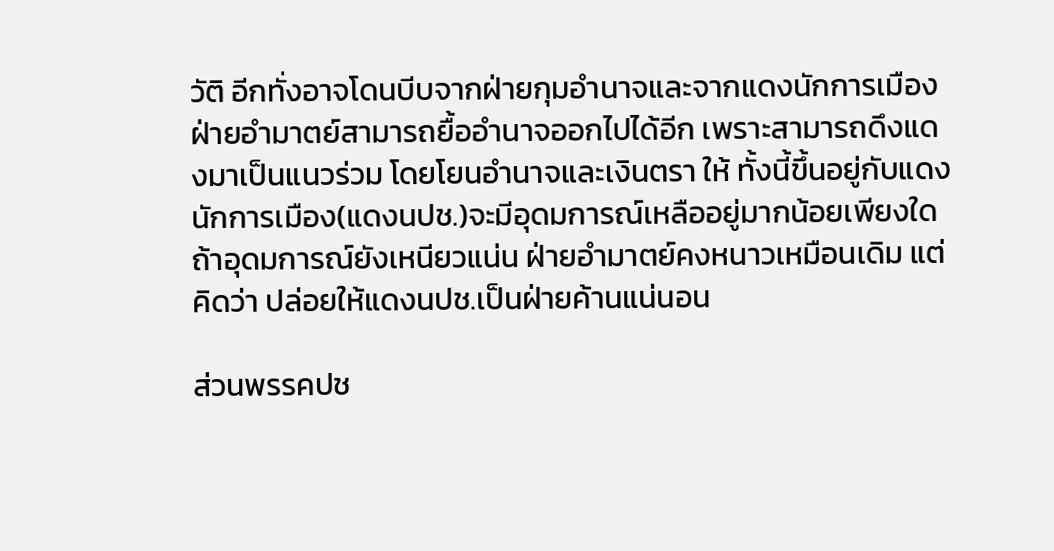วัติ อีกทั่งอาจโดนบีบจากฝ่ายกุมอำนาจและจากแดงนักการเมือง
ฝ่ายอำมาตย์สามารถยื้ออำนาจออกไปได้อีก เพราะสามารถดึงแดงมาเป็นแนวร่วม โดยโยนอำนาจและเงินตรา ให้ ทั้งนี้ขึ้นอยู่กับแดงนักการเมือง(แดงนปช.)จะมีอุดมการณ์เหลืออยู่มากน้อยเพียงใด ถ้าอุดมการณ์ยังเหนียวแน่น ฝ่ายอำมาตย์คงหนาวเหมือนเดิม แต่คิดว่า ปล่อยให้แดงนปช.เป็นฝ่ายค้านแน่นอน

ส่วนพรรคปช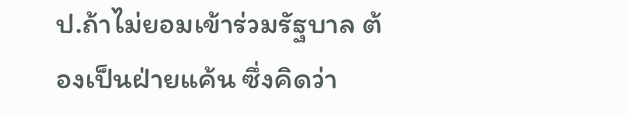ป.ถ้าไม่ยอมเข้าร่วมรัฐบาล ต้องเป็นฝ่ายแค้น ซึ่งคิดว่า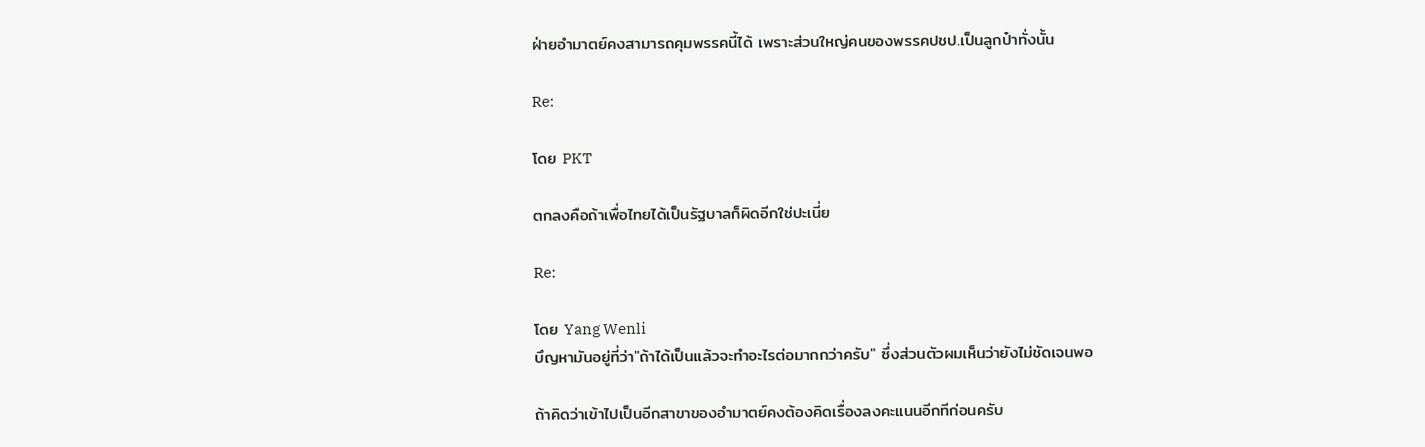ฝ่ายอำมาตย์คงสามารถคุมพรรคนี้ได้ เพราะส่วนใหญ่คนของพรรคปชป.เป็นลูกป๋าทั่งนั้น

Re:

โดย PKT

ตกลงคือถ้าเพื่อไทยได้เป็นรัฐบาลก็ผิดอีกใช่ปะเนี่ย

Re:

โดย Yang Wenli
บึญหามันอยู่ที่ว่า"ถ้าได้เป็นแล้วจะทำอะไรต่อมากกว่าครับ" ซึ่งส่วนตัวผมเห็นว่ายังไม่ชัดเจนพอ

ถ้าคิดว่าเข้าไปเป็นอีกสาขาของอำมาตย์คงต้องคิดเรื่องลงคะแนนอีกทีก่อนครับ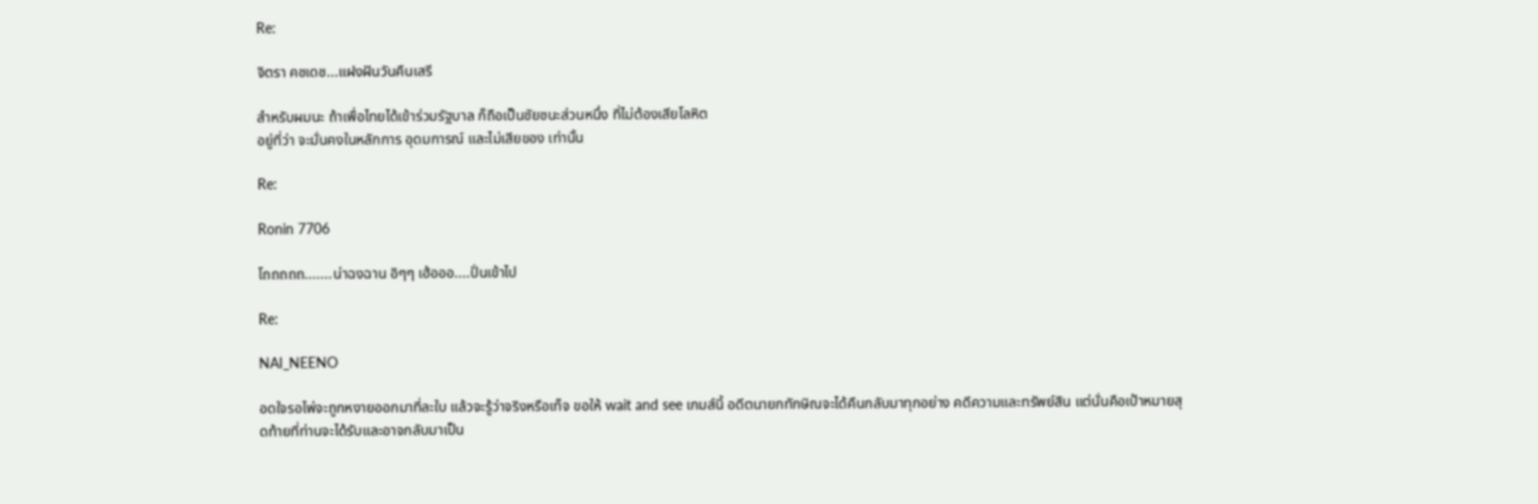Re:

จิตรา คชเดช...แฝงฝันวันคืนเสรี

สำหรับผมนะ ถ้าเพื่อไทยได้เข้าร่วมรัฐบาล ก็ถือเป็นชัยชนะส่วนหนึ่ง ที่ไม่ต้องเสียโลหิต
อยู่ที่ว่า จะมั่นคงในหลักการ อุดมการณ์ และไม่เสียของ เท่านั้น

Re:

Ronin 7706

โถถถถถ.......น่าฉงฉาน อิๆๆ เฮ้อออ....ปั่นเข้าไป

Re:

NAI_NEENO

อดใจรอไพ่จะถูกหงายออกมาที่ละใบ แล้วจะรู้ว่าจริงหรือเท็จ ขอให้ wait and see เกมส์นี้ อดีตนายกทักษิณจะได้คืนกลับมาทุกอย่าง คดีความและทรัพย์สิน แต่นั่นคือเป้าหมายสุดท้ายที่ท่านจะได้รับและอาจกลับมาเป็น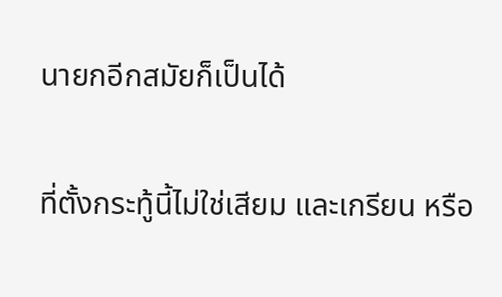นายกอีกสมัยก็เป็นได้

ที่ตั้งกระทู้นี้ไม่ใช่เสียม และเกรียน หรือ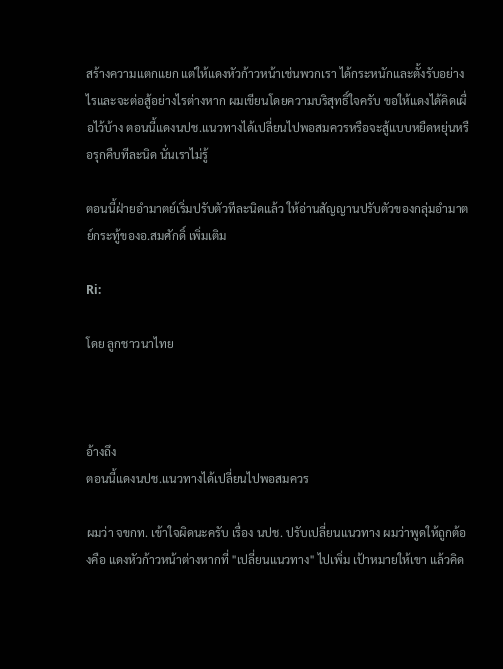สร้างความแตกแยก แต่ให้แดงหัวก้าวหน้าเช่นพวกเรา ได้กระหนักและตั้งรับอย่างไรและจะต่อสู้อย่างไรต่างหาก ผมเขียนโดยความบริสุทธิ์ใจครับ ขอให้แดงได้คิดเผื่อไว้บ้าง ตอนนี้แดงนปช.แนวทางได้เปลี่ยนไปพอสมควรหรือจะสู้แบบหยืดหยุ่นหรือรุกคืบทีละนิด นั่นเราไม่รู้

ตอนนี้ฝ่ายอำมาตย์เริ่มปรับตัวทีละนิดแล้ว ให้อ่านสัญญานปรับตัวของกลุ่มอำมาตย์กระทู้ของอ.สมศักดิ์ เพิ่มเติม

Ri:

โดย ลูกชาวนาไทย



อ้างถึง
ตอนนี้แดงนปช.แนวทางได้เปลี่ยนไปพอสมควร

ผมว่า จขกท. เข้าใจผิดนะครับ เรื่อง นปช. ปรับเปลี่ยนแนวทาง ผมว่าพูดให้ถูกต้องคือ แดงหัวก้าวหน้าต่างหากที่ "เปลี่ยนแนวทาง" ไปเพิ่ม เป้าหมายให้เขา แล้วคิด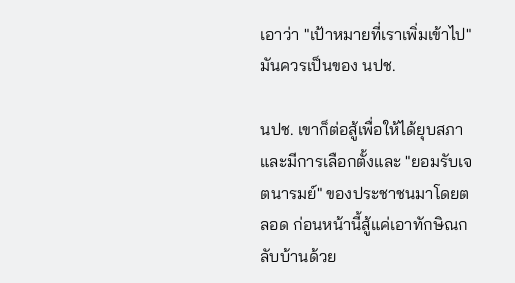เอาว่า "เป้าหมายที่เราเพิ่มเข้าไป" มันควรเป็นของ นปช.

นปช. เขาก็ต่อสู้เพื่อให้ได้ยุบสภาและมีการเลือกตั้งและ "ยอมรับเจตนารมย์" ของประชาชนมาโดยตลอด ก่อนหน้านี้สู้แค่เอาทักษิณกลับบ้านด้วย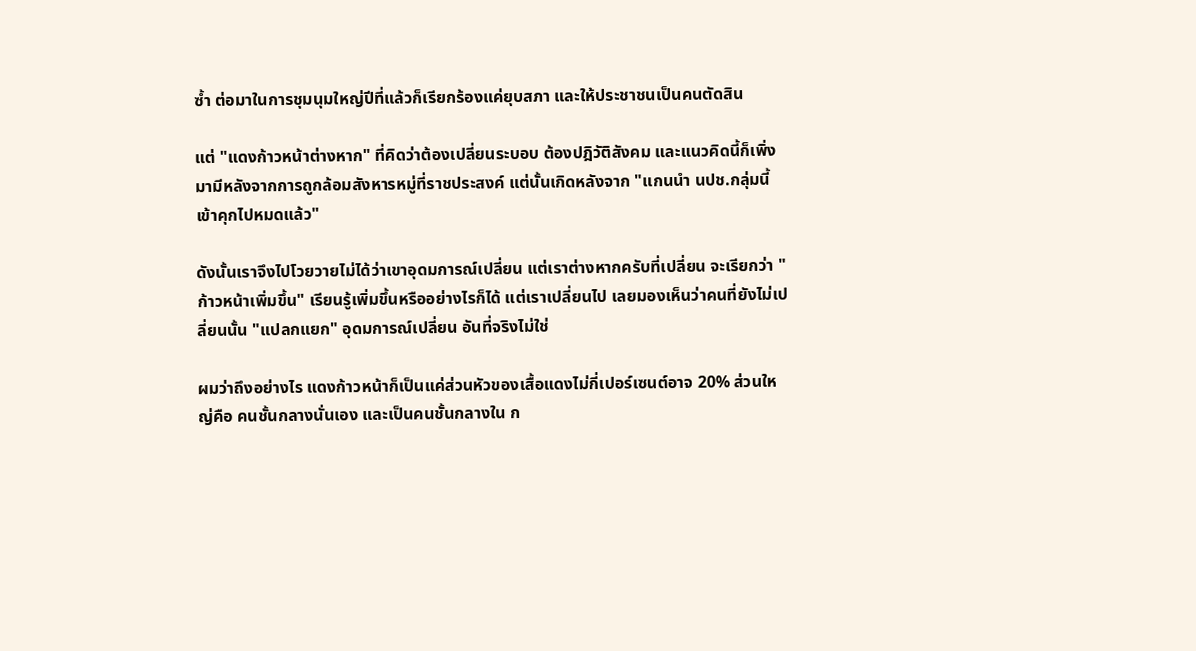ซ้ำ ต่อมาในการชุมนุมใหญ่ปีที่แล้วก็เรียกร้องแค่ยุบสภา และให้ประชาชนเป็นคนตัดสิน

แต่ "แดงก้าวหน้าต่างหาก" ที่คิดว่าต้องเปลี่ยนระบอบ ต้องปฎิวัติสังคม และแนวคิดนี้ก็เพิ่งมามีหลังจากการถูกล้อมสังหารหมู่ที่ราชประสงค์ แต่นั้นเกิดหลังจาก "แกนนำ นปช.กลุ่มนี้เข้าคุกไปหมดแล้ว"

ดังนั้นเราจึงไปโวยวายไม่ได้ว่าเขาอุดมการณ์เปลี่ยน แต่เราต่างหากครับที่เปลี่ยน จะเรียกว่า "ก้าวหน้าเพิ่มขึ้น" เรียนรู้เพิ่มขึ้นหรืออย่างไรก็ได้ แต่เราเปลี่ยนไป เลยมองเห็นว่าคนที่ยังไม่เปลี่ยนนั้น "แปลกแยก" อุดมการณ์เปลี่ยน อันที่จริงไม่ใช่

ผมว่าถึงอย่างไร แดงก้าวหน้าก็เป็นแค่ส่วนหัวของเสื้อแดงไม่กี่เปอร์เซนต์อาจ 20% ส่วนใหญ่คือ คนชั้นกลางนั่นเอง และเป็นคนชั้นกลางใน ก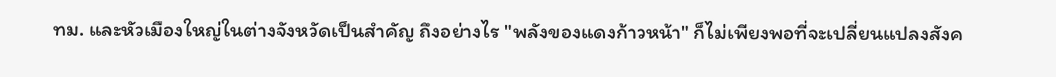ทม. และหัวเมืองใหญ่ในต่างจังหวัดเป็นสำคัญ ถึงอย่างไร "พลังของแดงก้าวหน้า" ก็ไม่เพียงพอที่จะเปลี่ยนแปลงสังค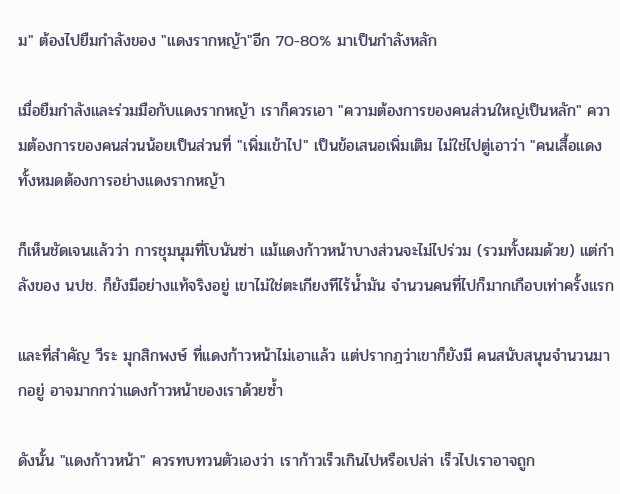ม" ต้องไปยืมกำลังของ "แดงรากหญ้า"อีก 70-80% มาเป็นกำลังหลัก

เมื่อยืมกำลังและร่วมมือกับแดงรากหญ้า เราก็ควรเอา "ความต้องการของคนส่วนใหญ่เป็นหลัก" ความต้องการของคนส่วนน้อยเป็นส่วนที่ "เพิ่มเข้าไป" เป็นข้อเสนอเพิ่มเติม ไม่ใช่ไปตู่เอาว่า "คนเสื้อแดงทั้งหมดต้องการอย่างแดงรากหญ้า

ก็เห็นชัดเจนแล้วว่า การชุมนุมที่โบนันซ่า แม้แดงก้าวหน้าบางส่วนจะไม่ไปร่วม (รวมทั้งผมด้วย) แต่กำลังของ นปช. ก็ยังมีอย่างแท้จริงอยู่ เขาไม่ใช่ตะเกียงทีไร้น้ำมัน จำนวนคนที่ไปก็มากเกือบเท่าครั้งแรก

และที่สำคัญ วีระ มุกสิกพงษ์ ที่แดงก้าวหน้าไม่เอาแล้ว แต่ปรากฎว่าเขาก็ยังมี คนสนับสนุนจำนวนมากอยู่ อาจมากกว่าแดงก้าวหน้าของเราด้วยซ้ำ

ดังนั้น "แดงก้าวหน้า" ควรทบทวนตัวเองว่า เราก้าวเร็วเกินไปหรือเปล่า เร็วไปเราอาจถูก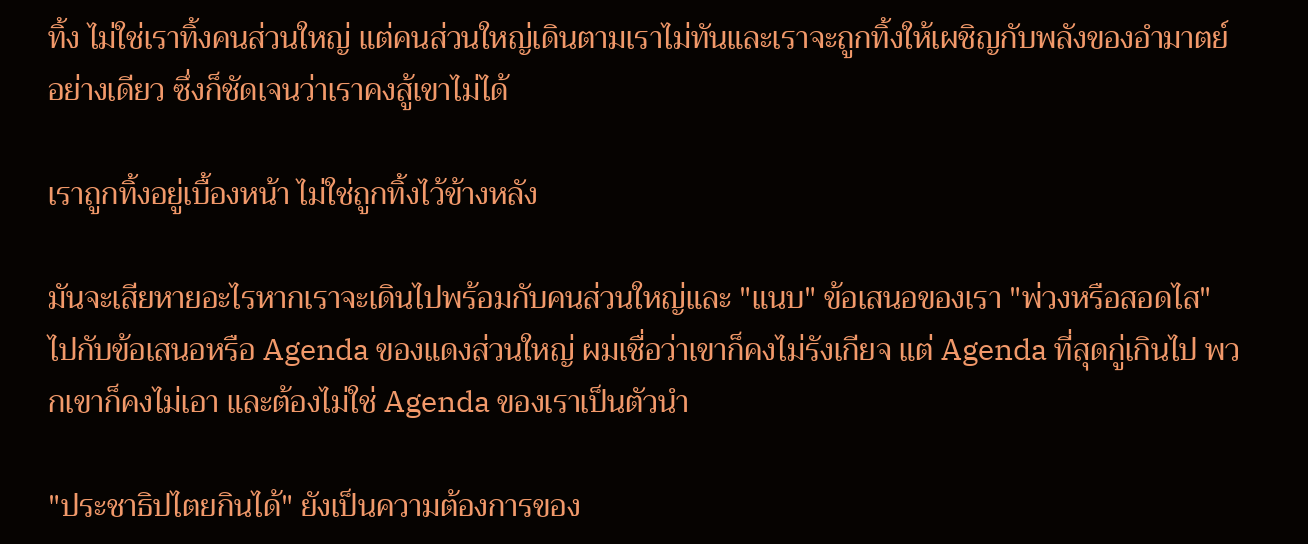ทิ้ง ไม่ใช่เราทิ้งคนส่วนใหญ่ แต่คนส่วนใหญ่เดินตามเราไม่ทันและเราจะถูกทิ้งให้เผชิญกับพลังของอำมาตย์อย่างเดียว ซึ่งก็ชัดเจนว่าเราคงสู้เขาไม่ได้

เราถูกทิ้งอยู่เบื้องหน้า ไม่ใช่ถูกทิ้งไว้ข้างหลัง

มันจะเสียหายอะไรหากเราจะเดินไปพร้อมกับคนส่วนใหญ่และ "แนบ" ข้อเสนอของเรา "พ่วงหรือสอดไส" ไปกับข้อเสนอหรือ Agenda ของแดงส่วนใหญ่ ผมเชื่อว่าเขาก็คงไม่รังเกียจ แต่ Agenda ที่สุดกู่เกินไป พวกเขาก็คงไม่เอา และต้องไม่ใช่ Agenda ของเราเป็นตัวนำ

"ประชาธิปไตยกินได้" ยังเป็นความต้องการของ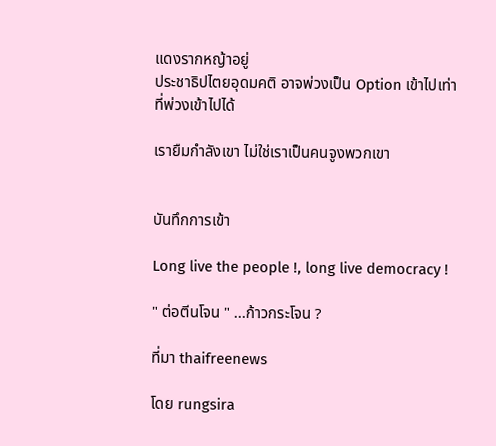แดงรากหญ้าอยู่
ประชาธิปไตยอุดมคติ อาจพ่วงเป็น Option เข้าไปเท่าที่พ่วงเข้าไปได้

เรายืมกำลังเขา ไม่ใช่เราเป็นคนจูงพวกเขา


บันทึกการเข้า

Long live the people !, long live democracy !

" ต่อตีนโจน " ...ก้าวกระโจน ?

ที่มา thaifreenews

โดย rungsira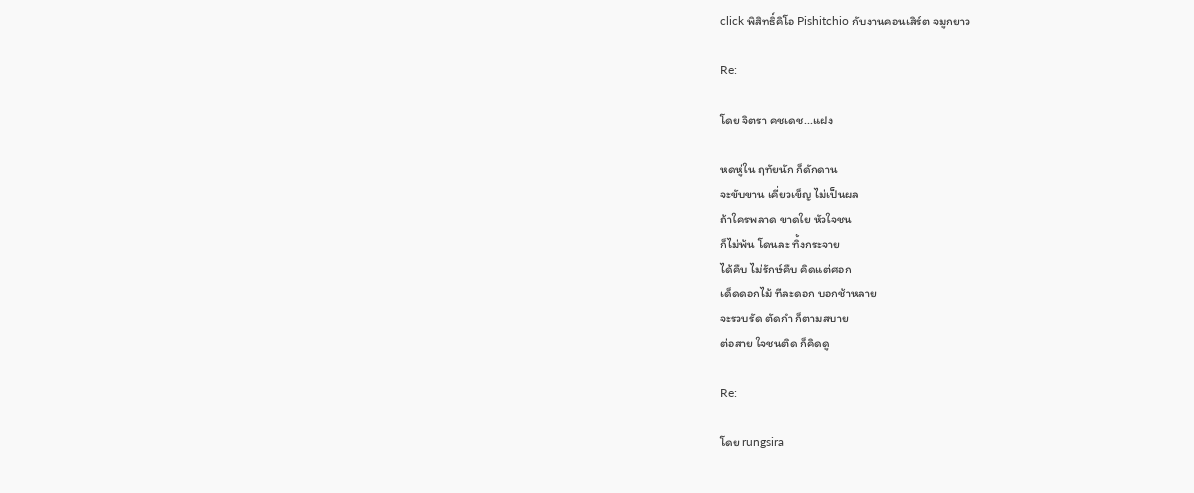click พิสิทธิ์คิโอ Pishitchio กับงานคอนเสิร์ต จมูกยาว

Re:

โดย จิตรา คชเดช...แฝง

หดหู่ใน ฤทัยนัก ก็ดักดาน
จะขับขาน เคี่ยวเข็ญ ไม่เป็นผล
ถ้าใครพลาด ขาดใย หัวใจชน
ก็ไม่พ้น โดนละ ทิ้งกระจาย
ได้คืบ ไม่รักษ์คืบ คิดแต่ศอก
เด็ดดอกไม้ ทีละดอก บอกช้าหลาย
จะรวบรัด ตัดกำ ก็ตามสบาย
ต่อสาย ใจชนติด ก็คิดดู

Re:

โดย rungsira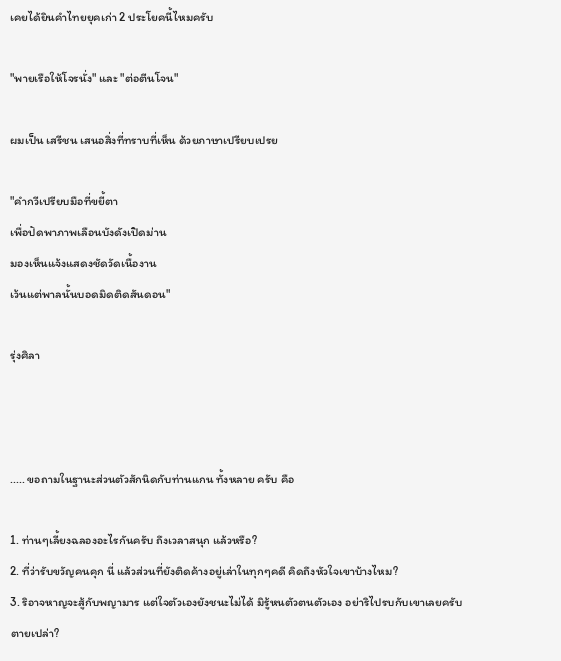เคยได้ยินคำไทยยุคเก่า 2 ประโยคนี้ไหมครับ

"พายเรือให้โจรนั่ง" และ "ต่อตีนโจน"

ผมเป็น เสรีชน เสนอสิ่งที่ทราบที่เห็น ด้วยภาษาเปรียบเปรย

"คำกวีเปรียบมือที่ขยี้ตา
เพื่อปัดพาภาพเลือนบังดังเปิดม่าน
มองเห็นแจ้งแสดงชัดวัดเนื้องาน
เว้นแต่พาลนั้นบอดมิดติดสันดอน"

รุ่งศิลา



..... ขอถามในฐานะส่วนตัวสักนิดกับท่านแกน ทั้งหลาย ครับ คือ

1. ท่านๆเลี้ยงฉลองอะไรกันครับ ถึงเวลาสนุก แล้วหรือ?
2. ที่ว่ารับขวัญคนคุก นี่ แล้วส่วนที่ยังติดค้างอยู่เล่าในทุกๆคดี คิดถึงหัวใจเขาบ้างไหม?
3. ริอาจหาญจะสู้กับพญามาร แต่ใจตัวเองยังชนะไม่ได้ มิรู้หนตัวตนตัวเอง อย่าริไปรบกับเขาเลยครับ
ตายเปล่า?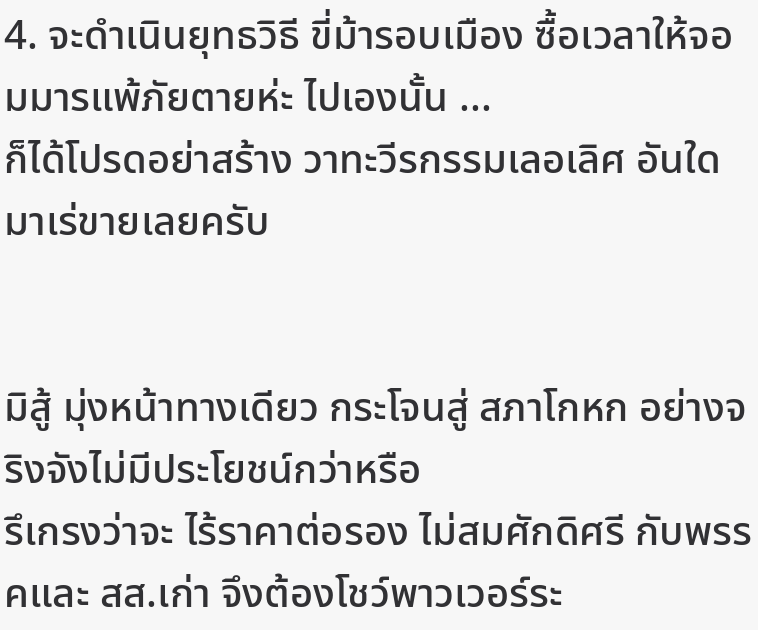4. จะดำเนินยุทธวิธี ขี่ม้ารอบเมือง ซื้อเวลาให้จอมมารแพ้ภัยตายห่ะ ไปเองนั้น ...
ก็ได้โปรดอย่าสร้าง วาทะวีรกรรมเลอเลิศ อันใดมาเร่ขายเลยครับ


มิสู้ มุ่งหน้าทางเดียว กระโจนสู่ สภาโกหก อย่างจริงจังไม่มีประโยชน์กว่าหรือ
รึเกรงว่าจะ ไร้ราคาต่อรอง ไม่สมศักดิศรี กับพรรคและ สส.เก่า จึงต้องโชว์พาวเวอร์ระ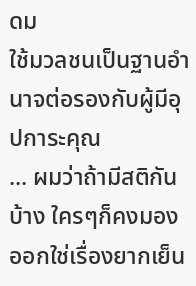ดม
ใช้มวลชนเป็นฐานอำนาจต่อรองกับผู้มีอุปการะคุณ
... ผมว่าถ้ามีสติกันบ้าง ใครๆก็คงมองออกใช่เรื่องยากเย็น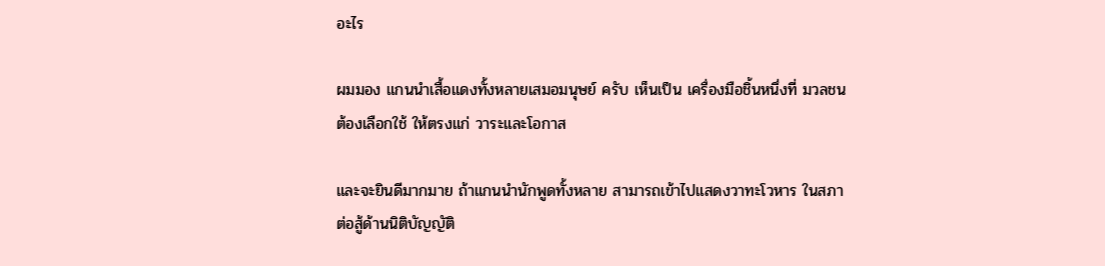อะไร

ผมมอง แกนนำเสื้อแดงทั้งหลายเสมอมนุษย์ ครับ เห็นเป็น เครื่องมือชิ้นหนึ่งที่ มวลชน
ต้องเลือกใช้ ให้ตรงแก่ วาระและโอกาส

และจะยินดีมากมาย ถ้าแกนนำนักพูดทั้งหลาย สามารถเข้าไปแสดงวาทะโวหาร ในสภา
ต่อสู้ด้านนิติบัญญัติ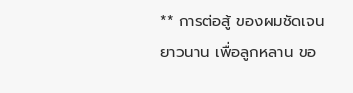** การต่อสู้ ของผมชัดเจนยาวนาน เพื่อลูกหลาน ขอ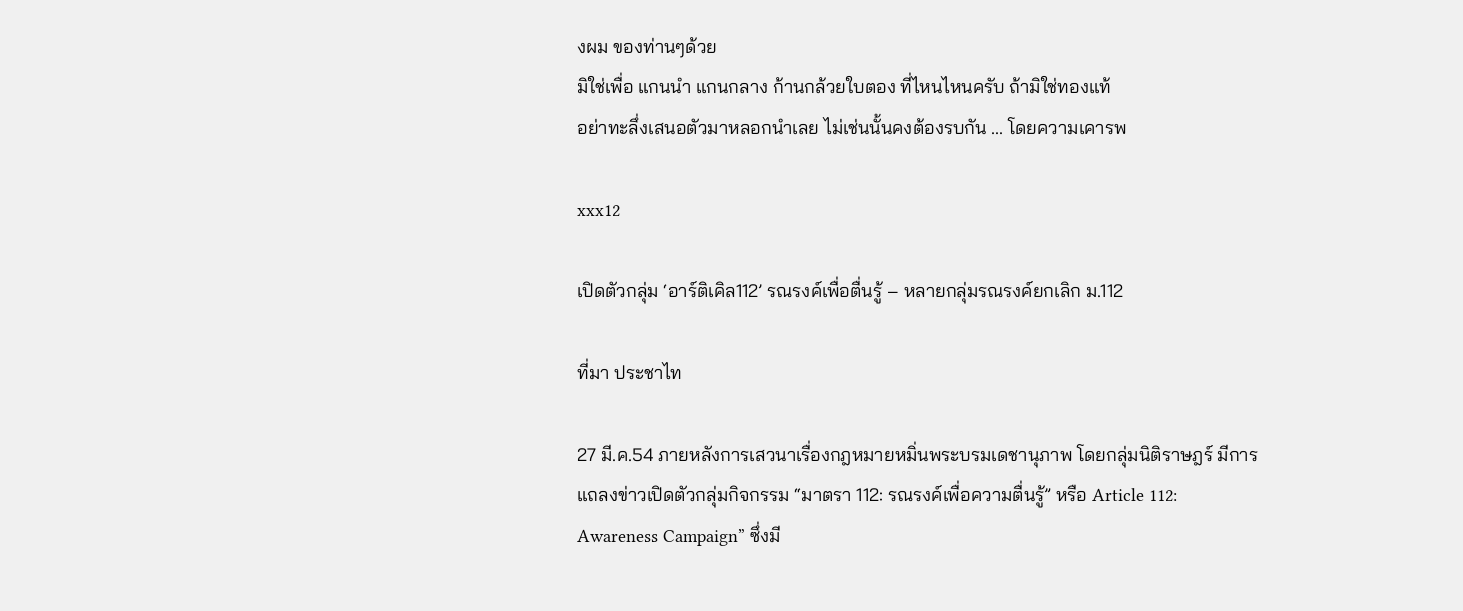งผม ของท่านๆด้วย
มิใช่เพื่อ แกนนำ แกนกลาง ก้านกล้วยใบตอง ที่ไหนไหนครับ ถ้ามิใช่ทองแท้
อย่าทะลึ่งเสนอตัวมาหลอกนำเลย ไม่เช่นนั้นคงต้องรบกัน ... โดยความเคารพ

xxx12

เปิดตัวกลุ่ม ‘อาร์ติเคิล112’ รณรงค์เพื่อตื่นรู้ – หลายกลุ่มรณรงค์ยกเลิก ม.112

ที่มา ประชาไท

27 มี.ค.54 ภายหลังการเสวนาเรื่องกฎหมายหมิ่นพระบรมเดชานุภาพ โดยกลุ่มนิติราษฎร์ มีการแถลงข่าวเปิดตัวกลุ่มกิจกรรม “มาตรา 112: รณรงค์เพื่อความตื่นรู้” หรือ Article 112: Awareness Campaign” ซึ่งมี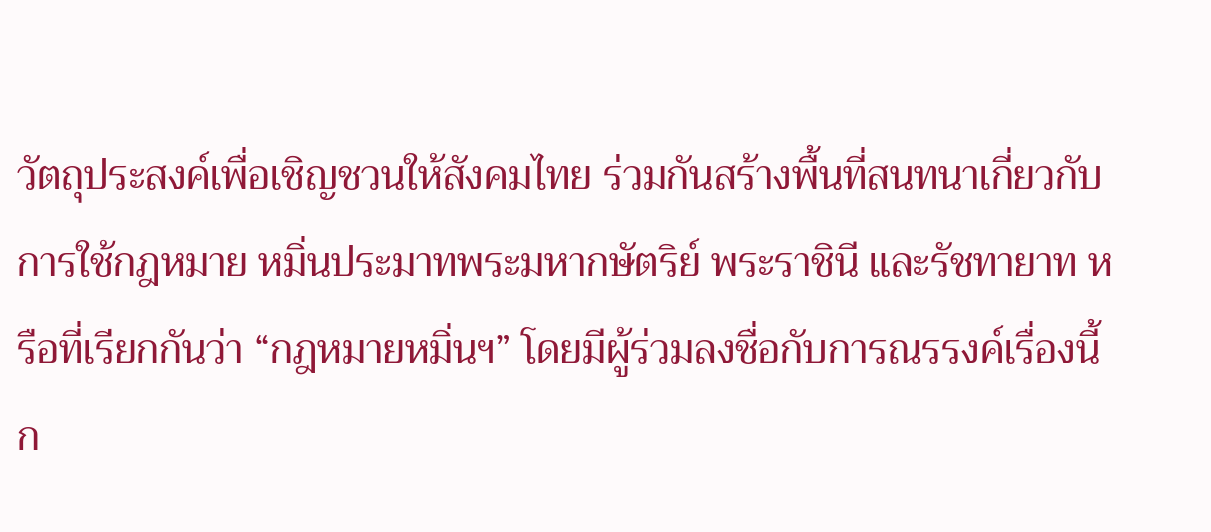วัตถุประสงค์เพื่อเชิญชวนให้สังคมไทย ร่วมกันสร้างพื้นที่สนทนาเกี่ยวกับการใช้กฎหมาย หมิ่นประมาทพระมหากษัตริย์ พระราชินี และรัชทายาท หรือที่เรียกกันว่า “กฎหมายหมิ่นฯ” โดยมีผู้ร่วมลงชื่อกับการณรรงค์เรื่องนี้ก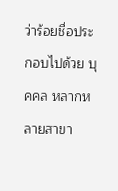ว่าร้อยชื่อประกอบไปด้วย บุคคล หลากหลายสาขา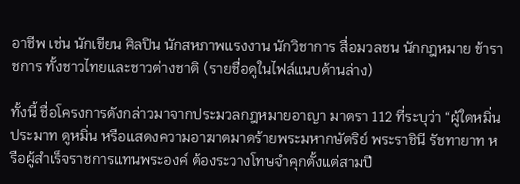อาชีพ เช่น นักเขียน ศิลปิน นักสหภาพแรงงาน นักวิชาการ สื่อมวลชน นักกฎหมาย ข้าราชการ ทั้งชาวไทยและชาวต่างชาติ (รายชื่อดูในไฟล์แนบด้านล่าง)

ทั้งนี้ ชื่อโครงการดังกล่าวมาจากประมวลกฎหมายอาญา มาตรา 112 ที่ระบุว่า “ผู้ใดหมิ่นประมาท ดูหมิ่น หรือแสดงความอาฆาตมาดร้ายพระมหากษัตริย์ พระราชินี รัชทายาท หรือผู้สำเร็จราชการแทนพระองค์ ต้องระวางโทษจำคุกตั้งแต่สามปี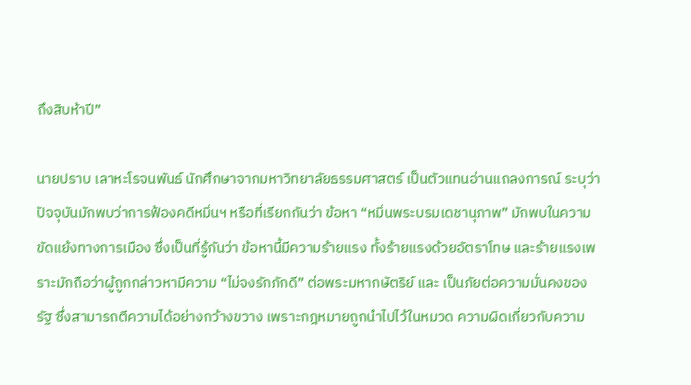ถึงสิบห้าปี”

นายปราบ เลาหะโรจนพันธ์ นักศึกษาจากมหาวิทยาลัยธรรมศาสตร์ เป็นตัวแทนอ่านแถลงการณ์ ระบุว่า ปัจจุบันมักพบว่าการฟ้องคดีหมิ่นฯ หรือที่เรียกกันว่า ข้อหา “หมิ่นพระบรมเดชานุภาพ” มักพบในความขัดแย้งทางการเมือง ซึ่งเป็นที่รู้กันว่า ข้อหานี้มีความร้ายแรง ทั้งร้ายแรงด้วยอัตราโทษ และร้ายแรงเพราะมักถือว่าผู้ถูกกล่าวหามีความ “ไม่จงรักภักดี” ต่อพระมหากษัตริย์ และ เป็นภัยต่อความมั่นคงของรัฐ ซึ่งสามารถตีความได้อย่างกว้างขวาง เพราะกฎหมายถูกนำไปไว้ในหมวด ความผิดเกี่ยวกับความ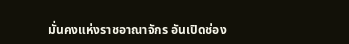มั่นคงแห่งราชอาณาจักร อันเปิดช่อง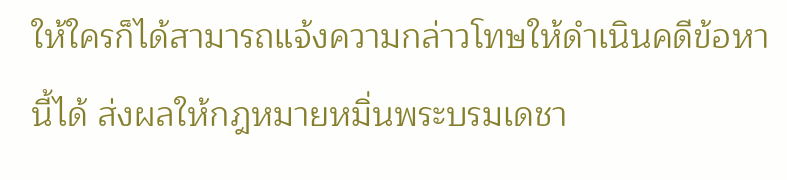ให้ใครก็ได้สามารถแจ้งความกล่าวโทษให้ดำเนินคดีข้อหานี้ได้ ส่งผลให้กฎหมายหมิ่นพระบรมเดชา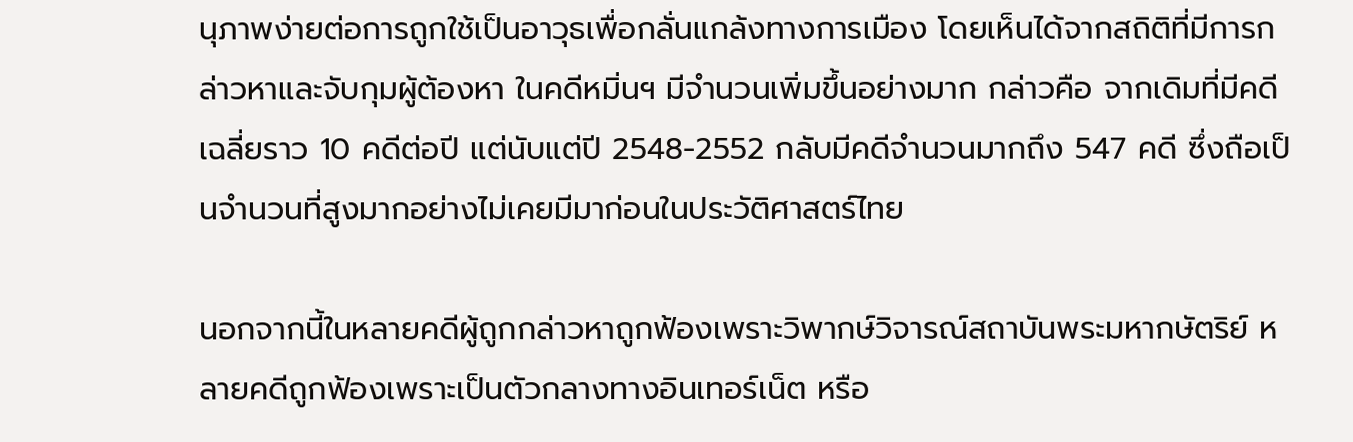นุภาพง่ายต่อการถูกใช้เป็นอาวุธเพื่อกลั่นแกล้งทางการเมือง โดยเห็นได้จากสถิติที่มีการกล่าวหาและจับกุมผู้ต้องหา ในคดีหมิ่นฯ มีจำนวนเพิ่มขึ้นอย่างมาก กล่าวคือ จากเดิมที่มีคดีเฉลี่ยราว 10 คดีต่อปี แต่นับแต่ปี 2548-2552 กลับมีคดีจำนวนมากถึง 547 คดี ซึ่งถือเป็นจำนวนที่สูงมากอย่างไม่เคยมีมาก่อนในประวัติศาสตร์ไทย

นอกจากนี้ในหลายคดีผู้ถูกกล่าวหาถูกฟ้องเพราะวิพากษ์วิจารณ์สถาบันพระมหากษัตริย์ หลายคดีถูกฟ้องเพราะเป็นตัวกลางทางอินเทอร์เน็ต หรือ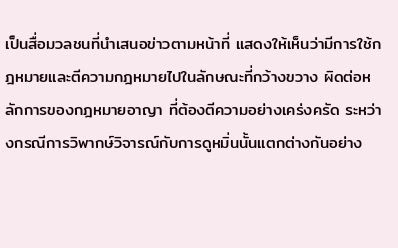เป็นสื่อมวลชนที่นำเสนอข่าวตามหน้าที่ แสดงให้เห็นว่ามีการใช้กฎหมายและตีความกฎหมายไปในลักษณะที่กว้างขวาง ผิดต่อหลักการของกฎหมายอาญา ที่ต้องตีความอย่างเคร่งครัด ระหว่างกรณีการวิพากษ์วิจารณ์กับการดูหมิ่นนั้นแตกต่างกันอย่าง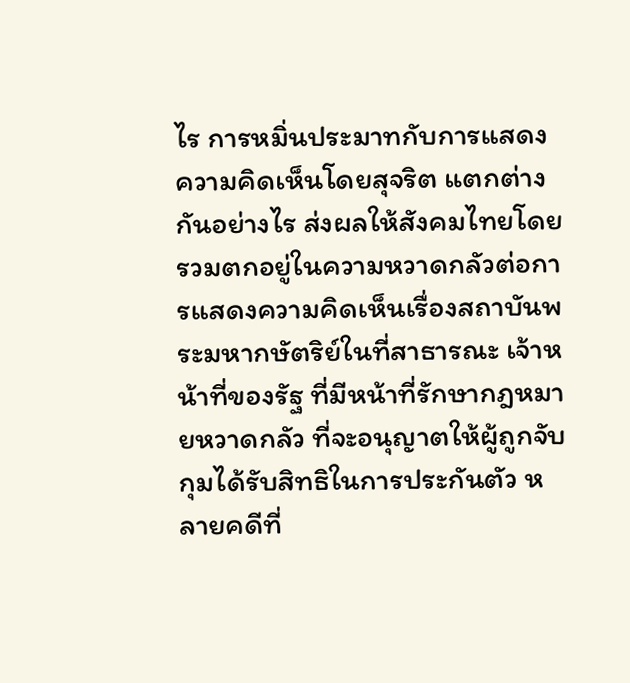ไร การหมิ่นประมาทกับการแสดงความคิดเห็นโดยสุจริต แตกต่างกันอย่างไร ส่งผลให้สังคมไทยโดยรวมตกอยู่ในความหวาดกลัวต่อการแสดงความคิดเห็นเรื่องสถาบันพระมหากษัตริย์ในที่สาธารณะ เจ้าหน้าที่ของรัฐ ที่มีหน้าที่รักษากฎหมายหวาดกลัว ที่จะอนุญาตให้ผู้ถูกจับกุมได้รับสิทธิในการประกันตัว หลายคดีที่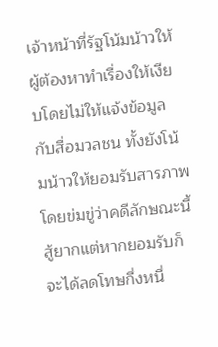เจ้าหน้าที่รัฐโน้มน้าวให้ผู้ต้องหาทำเรื่องให้เงียบโดยไม่ให้แจ้งข้อมูลกับสื่อมวลชน ทั้งยังโน้มน้าวให้ยอมรับสารภาพโดยข่มขู่ว่าคดีลักษณะนี้สู้ยากแต่หากยอมรับก็จะได้ลดโทษกึ่งหนึ่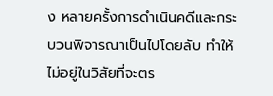ง หลายครั้งการดำเนินคดีและกระบวนพิจารณาเป็นไปโดยลับ ทำให้ไม่อยู่ในวิสัยที่จะตร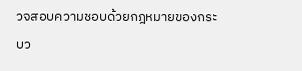วจสอบความชอบด้วยกฎหมายของกระบว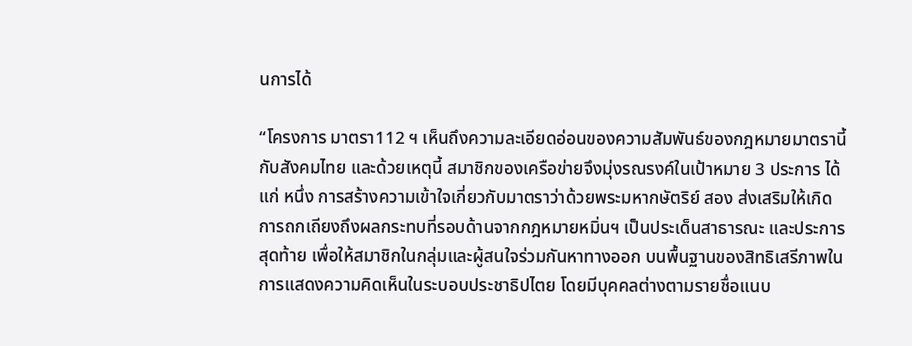นการได้

“โครงการ มาตรา112 ฯ เห็นถึงความละเอียดอ่อนของความสัมพันธ์ของกฎหมายมาตรานี้กับสังคมไทย และด้วยเหตุนี้ สมาชิกของเครือข่ายจึงมุ่งรณรงค์ในเป้าหมาย 3 ประการ ได้แก่ หนึ่ง การสร้างความเข้าใจเกี่ยวกับมาตราว่าด้วยพระมหากษัตริย์ สอง ส่งเสริมให้เกิดการถกเถียงถึงผลกระทบที่รอบด้านจากกฎหมายหมิ่นฯ เป็นประเด็นสาธารณะ และประการสุดท้าย เพื่อให้สมาชิกในกลุ่มและผู้สนใจร่วมกันหาทางออก บนพื้นฐานของสิทธิเสรีภาพในการแสดงความคิดเห็นในระบอบประชาธิปไตย โดยมีบุคคลต่างตามรายชื่อแนบ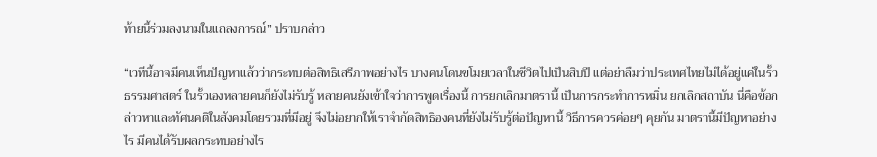ท้ายนี้ร่วมลงนามในแถลงการณ์” ปราบกล่าว

“เวทีนี้อาจมีคนเห็นปัญหาแล้วว่ากระทบต่อสิทธิเสรีภาพอย่างไร บางคนโดนขโมยเวลาในชีวิตไปเป็นสิบปี แต่อย่าลืมว่าประเทศไทยไม่ได้อยู่แค่ในรั้วธรรมศาสตร์ ในรั้วเองหลายคนก็ยังไม่รับรู้ หลายคนยังเข้าใจว่าการพูดเรื่องนี้ การยกเลิกมาตรานี้ เป็นการกระทำการหมิ่น ยกเลิกสถาบัน นี่คือข้อกล่าวหาและทัศนคติในสังคมโดยรวมที่มีอยู่ จึงไม่อยากให้เราจำกัดสิทธิองคนที่ยังไม่รับรู้ต่อปัญหานี้ วิธีการควรค่อยๆ คุยกัน มาตรานี้มีปัญหาอย่างไร มีคนได้รับผลกระทบอย่างไร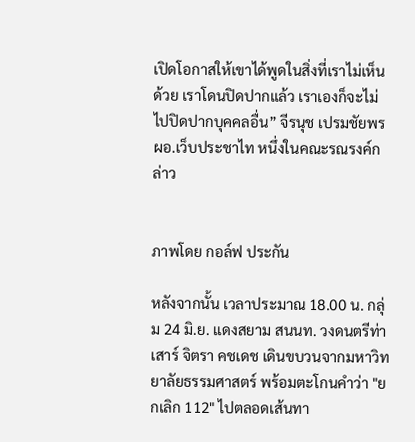เปิดโอกาสให้เขาได้พูดในสิ่งที่เราไม่เห็นด้วย เราโดนปิดปากแล้ว เราเองก็จะไม่ไปปิดปากบุคคลอื่น” จีรนุช เปรมชัยพร ผอ.เว็บประชาไท หนึ่งในคณะรณรงค์กล่าว


ภาพโดย กอล์ฟ ประกัน

หลังจากนั้น เวลาประมาณ 18.00 น. กลุ่ม 24 มิ.ย. แดงสยาม สนนท. วงดนตรีท่าเสาร์ จิตรา คชเดช เดินขบวนจากมหาวิทยาลัยธรรมศาสตร์ พร้อมตะโกนคำว่า "ยกเลิก 112" ไปตลอดเส้นทา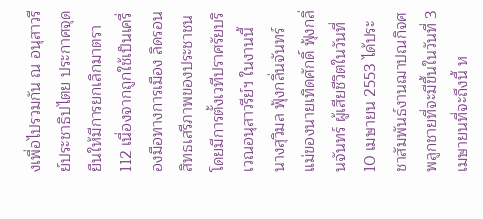งเพื่อไปรวมกัน ณ อนุสาวรีย์ประชาธิปไตย ประกาศจุดยืนให้มีการยกเลิกมาตรา 112 เนื่องจากถูกใช้เป็นเครื่องมือทางการเมือง ลิดรอนสิทธเสรีภาพของประชาชน โดยมีการตั้งเวทีปราศรัยบริเวณอนุสาวรีย์ฯ ในงานนี้ นางสุวิมล ฟุ้งกลิ่นจันทร์ แม่ของนายเทิดศักดิ์ ฟุ้งกลิ่นจันทร์ ผู้เสียชีวิตในวันที่ 10 เมษายน 2553 ได้ประชาสัมพันธ์งานฌาปณกิจศพลูกชายที่จะมีขึ้นในวันที่ 3 เมษายนที่จะถึงนี้ ห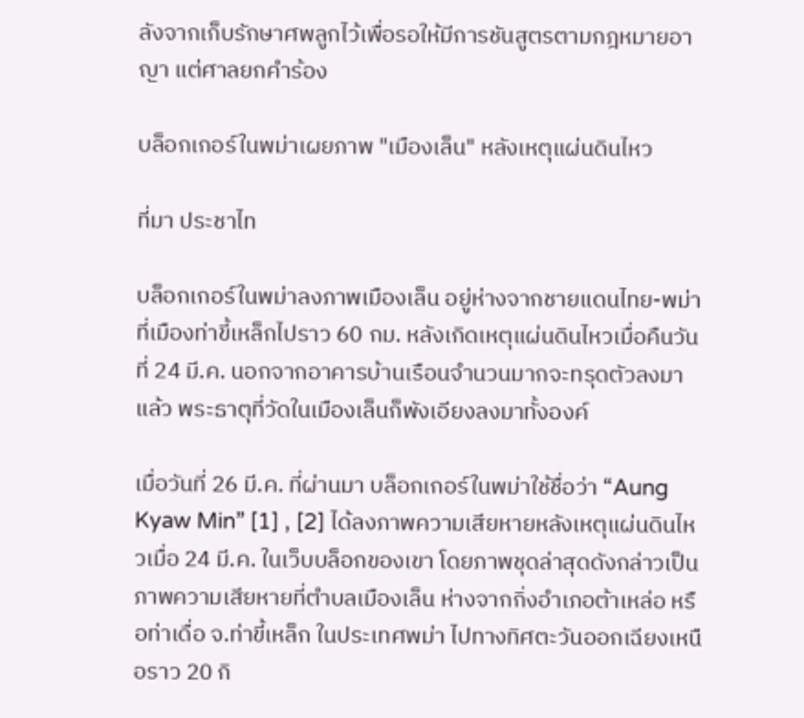ลังจากเก็บรักษาศพลูกไว้เพื่อรอให้มีการชันสูตรตามกฎหมายอาญา แต่ศาลยกคำร้อง

บล็อกเกอร์ในพม่าเผยภาพ "เมืองเล็น" หลังเหตุแผ่นดินไหว

ที่มา ประชาไท

บล็อกเกอร์ในพม่าลงภาพเมืองเล็น อยู่ห่างจากชายแดนไทย-พม่าที่เมืองท่าขี้เหล็กไปราว 60 กม. หลังเกิดเหตุแผ่นดินไหวเมื่อคืนวันที่ 24 มี.ค. นอกจากอาคารบ้านเรือนจำนวนมากจะทรุดตัวลงมาแล้ว พระธาตุที่วัดในเมืองเล็นก็พังเอียงลงมาทั้งองค์

เมื่อวันที่ 26 มี.ค. ที่ผ่านมา บล็อกเกอร์ในพม่าใช้ชื่อว่า “Aung Kyaw Min” [1] , [2] ได้ลงภาพความเสียหายหลังเหตุแผ่นดินไหวเมื่อ 24 มี.ค. ในเว็บบล็อกของเขา โดยภาพชุดล่าสุดดังกล่าวเป็นภาพความเสียหายที่ตำบลเมืองเล็น ห่างจากกิ่งอำเภอต้าเหล่อ หรือท่าเดื่อ จ.ท่าขี้เหล็ก ในประเทศพม่า ไปทางทิศตะวันออกเฉียงเหนือราว 20 กิ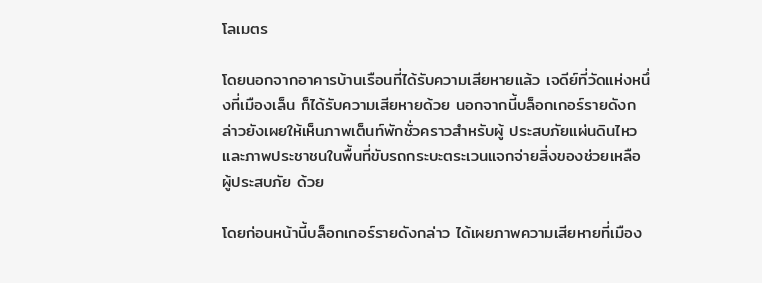โลเมตร

โดยนอกจากอาคารบ้านเรือนที่ได้รับความเสียหายแล้ว เจดีย์ที่วัดแห่งหนึ่งที่เมืองเล็น ก็ได้รับความเสียหายด้วย นอกจากนี้บล็อกเกอร์รายดังกล่าวยังเผยให้เห็นภาพเต็นท์พักชั่วคราวสำหรับผู้ ประสบภัยแผ่นดินไหว และภาพประชาชนในพื้นที่ขับรถกระบะตระเวนแจกจ่ายสิ่งของช่วยเหลือผู้ประสบภัย ด้วย

โดยก่อนหน้านี้บล็อกเกอร์รายดังกล่าว ได้เผยภาพความเสียหายที่เมือง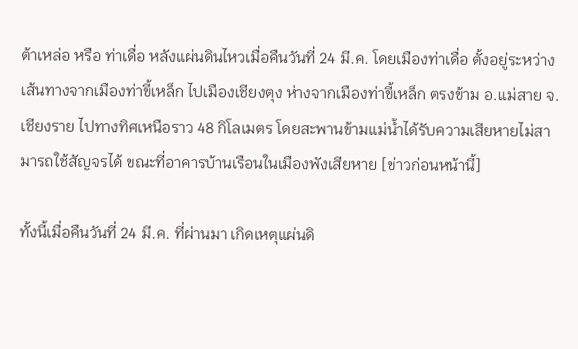ต้าเหล่อ หรือ ท่าเดื่อ หลังแผ่นดินไหวเมื่อคืนวันที่ 24 มี.ค. โดยเมืองท่าเดื่อ ตั้งอยู่ระหว่างเส้นทางจากเมืองท่าขี้เหล็ก ไปเมืองเชียงตุง ห่างจากเมืองท่าขี้เหล็ก ตรงข้าม อ.แม่สาย จ.เชียงราย ไปทางทิศเหนือราว 48 กิโลเมตร โดยสะพานข้ามแม่น้ำได้รับความเสียหายไม่สามารถใช้สัญจรได้ ขณะที่อาคารบ้านเรือนในเมืองพังเสียหาย [ข่าวก่อนหน้านี้]

ทั้งนี้เมื่อคืนวันที่ 24 มี.ค. ที่ผ่านมา เกิดเหตุแผ่นดิ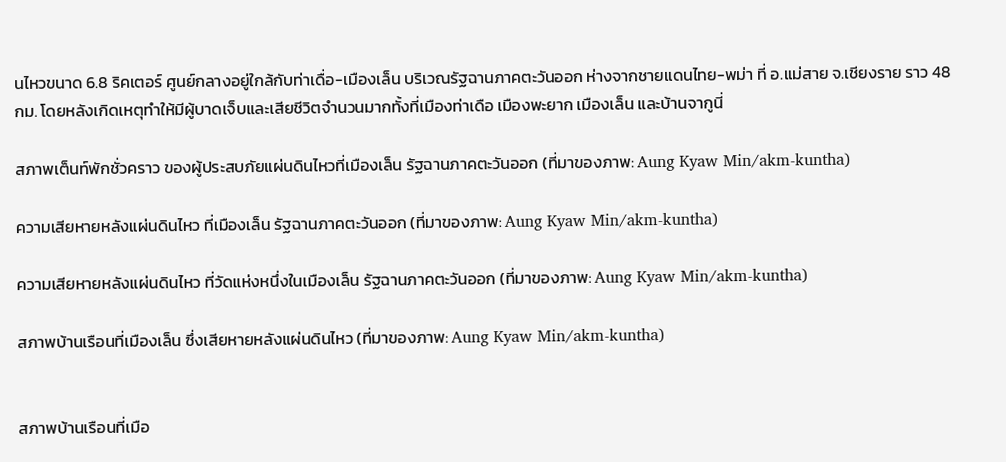นไหวขนาด 6.8 ริคเตอร์ ศูนย์กลางอยู่ใกล้กับท่าเดื่อ-เมืองเล็น บริเวณรัฐฉานภาคตะวันออก ห่างจากชายแดนไทย-พม่า ที่ อ.แม่สาย จ.เชียงราย ราว 48 กม. โดยหลังเกิดเหตุทำให้มีผู้บาดเจ็บและเสียชีวิตจำนวนมากทั้งที่เมืองท่าเดือ เมืองพะยาก เมืองเล็น และบ้านจากูนี่

สภาพเต็นท์พักชั่วคราว ของผู้ประสบภัยแผ่นดินไหวที่เมืองเล็น รัฐฉานภาคตะวันออก (ที่มาของภาพ: Aung Kyaw Min/akm-kuntha)

ความเสียหายหลังแผ่นดินไหว ที่เมืองเล็น รัฐฉานภาคตะวันออก (ที่มาของภาพ: Aung Kyaw Min/akm-kuntha)

ความเสียหายหลังแผ่นดินไหว ที่วัดแห่งหนึ่งในเมืองเล็น รัฐฉานภาคตะวันออก (ที่มาของภาพ: Aung Kyaw Min/akm-kuntha)

สภาพบ้านเรือนที่เมืองเล็น ซึ่งเสียหายหลังแผ่นดินไหว (ที่มาของภาพ: Aung Kyaw Min/akm-kuntha)


สภาพบ้านเรือนที่เมือ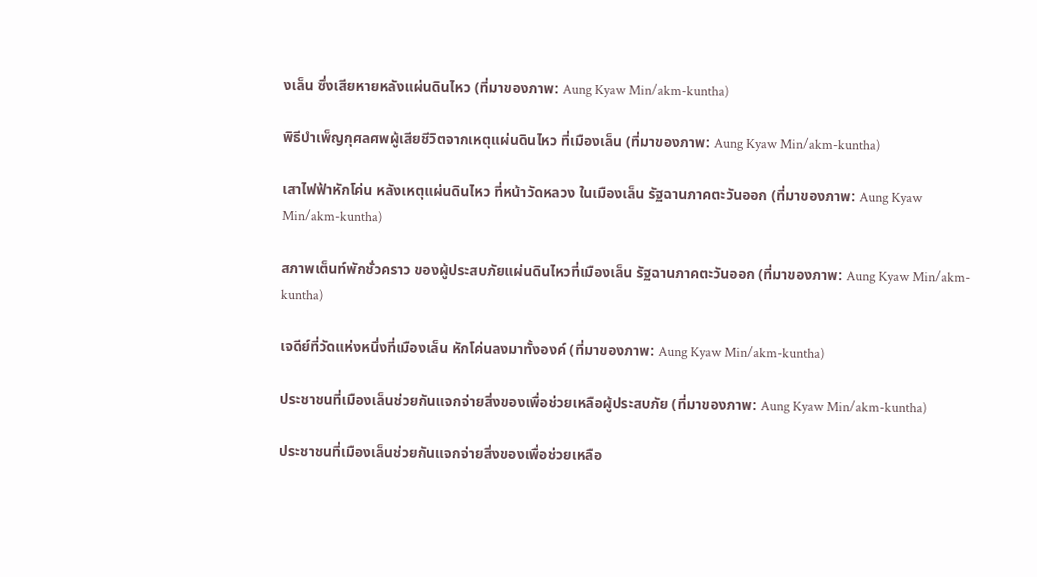งเล็น ซึ่งเสียหายหลังแผ่นดินไหว (ที่มาของภาพ: Aung Kyaw Min/akm-kuntha)

พิธีบำเพ็ญกุศลศพผู้เสียชีวิตจากเหตุแผ่นดินไหว ที่เมืองเล็น (ที่มาของภาพ: Aung Kyaw Min/akm-kuntha)

เสาไฟฟ้าหักโค่น หลังเหตุแผ่นดินไหว ที่หน้าวัดหลวง ในเมืองเล็น รัฐฉานภาคตะวันออก (ที่มาของภาพ: Aung Kyaw Min/akm-kuntha)

สภาพเต็นท์พักชั่วคราว ของผู้ประสบภัยแผ่นดินไหวที่เมืองเล็น รัฐฉานภาคตะวันออก (ที่มาของภาพ: Aung Kyaw Min/akm-kuntha)

เจดีย์ที่วัดแห่งหนึ่งที่เมืองเล็น หักโค่นลงมาทั้งองค์ (ที่มาของภาพ: Aung Kyaw Min/akm-kuntha)

ประชาชนที่เมืองเล็นช่วยกันแจกจ่ายสิ่งของเพื่อช่วยเหลือผู้ประสบภัย (ที่มาของภาพ: Aung Kyaw Min/akm-kuntha)

ประชาชนที่เมืองเล็นช่วยกันแจกจ่ายสิ่งของเพื่อช่วยเหลือ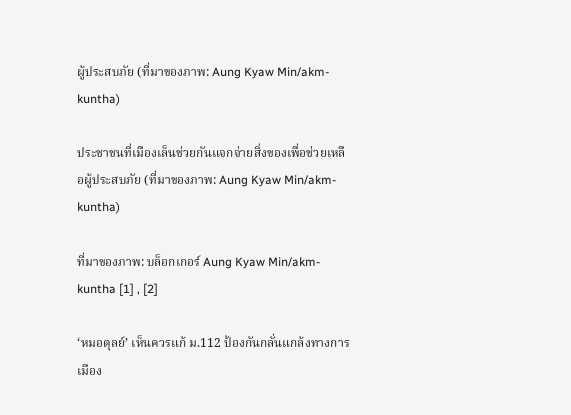ผู้ประสบภัย (ที่มาของภาพ: Aung Kyaw Min/akm-kuntha)

ประชาชนที่เมืองเล็นช่วยกันแจกจ่ายสิ่งของเพื่อช่วยเหลือผู้ประสบภัย (ที่มาของภาพ: Aung Kyaw Min/akm-kuntha)

ที่มาของภาพ: บล็อกเกอร์ Aung Kyaw Min/akm-kuntha [1] , [2]

‘หมอตุลย์’ เห็นควรแก้ ม.112 ป้องกันกลั่นแกล้งทางการเมือง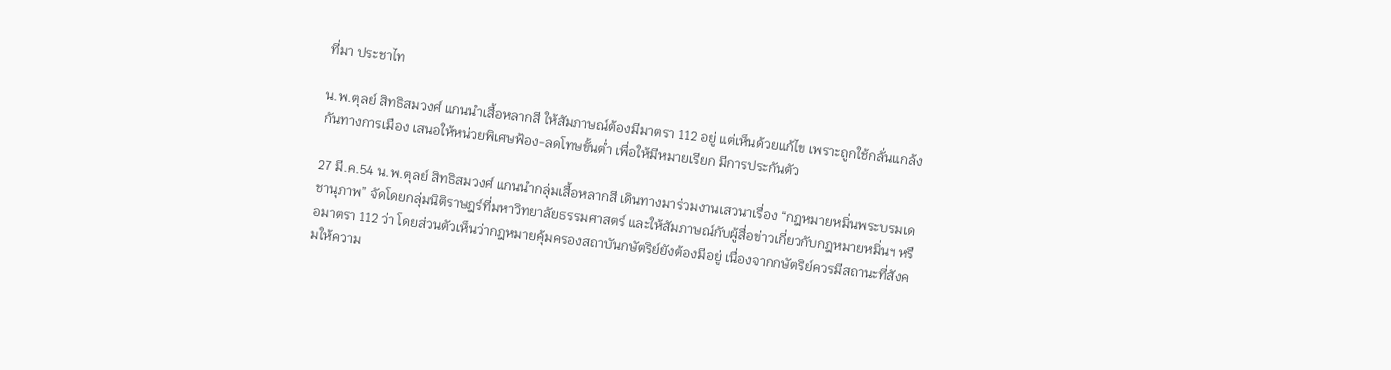ที่มา ประชาไท

น.พ.ตุลย์ สิทธิสมวงศ์ แกนนำเสื้อหลากสี ให้สัมภาษณ์ต้องมีมาตรา 112 อยู่ แต่เห็นด้วยแก้ไข เพราะถูกใช้กลั่นแกล้งกันทางการเมือง เสนอให้หน่วยพิเศษฟ้อง-ลดโทษขั้นต่ำ เพื่อให้มีหมายเรียก มีการประกันตัว

27 มี.ค.54 น.พ.ตุลย์ สิทธิสมวงศ์ แกนนำกลุ่มเสื้อหลากสี เดินทางมาร่วมงานเสวนาเรื่อง “กฎหมายหมิ่นพระบรมเดชานุภาพ” จัดโดยกลุ่มนิติราษฎร์ที่มหาวิทยาลัยธรรมศาสตร์ และให้สัมภาษณ์กับผู้สื่อข่าวเกี่ยวกับกฎหมายหมิ่นฯ หรือมาตรา 112 ว่า โดยส่วนตัวเห็นว่ากฎหมายคุ้มครองสถาบันกษัตริย์ยังต้องมีอยู่ เนื่องจากกษัตริย์ควรมีสถานะที่สังคมให้ความ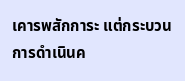เคารพสักการะ แต่กระบวนการดำเนินค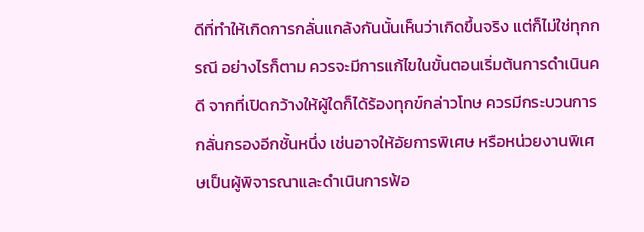ดีที่ทำให้เกิดการกลั่นแกล้งกันนั้นเห็นว่าเกิดขึ้นจริง แต่ก็ไม่ใช่ทุกกรณี อย่างไรก็ตาม ควรจะมีการแก้ไขในขั้นตอนเริ่มต้นการดำเนินคดี จากที่เปิดกว้างให้ผู้ใดก็ได้ร้องทุกข์กล่าวโทษ ควรมีกระบวนการกลั่นกรองอีกชั้นหนึ่ง เช่นอาจให้อัยการพิเศษ หรือหน่วยงานพิเศษเป็นผู้พิจารณาและดำเนินการฟ้อ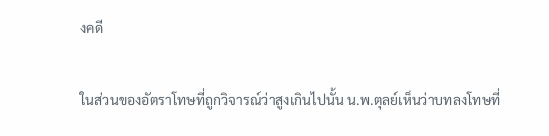งคดี

ในส่วนของอัตราโทษที่ถูกวิจารณ์ว่าสูงเกินไปนั้น น.พ.ตุลย์เห็นว่าบทลงโทษที่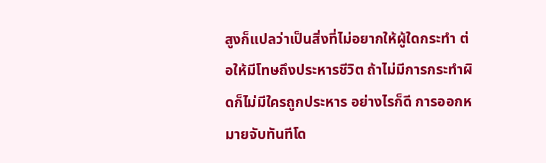สูงก็แปลว่าเป็นสิ่งที่ไม่อยากให้ผู้ใดกระทำ ต่อให้มีโทษถึงประหารชีวิต ถ้าไม่มีการกระทำผิดก็ไม่มีใครถูกประหาร อย่างไรก็ดี การออกหมายจับทันทีโด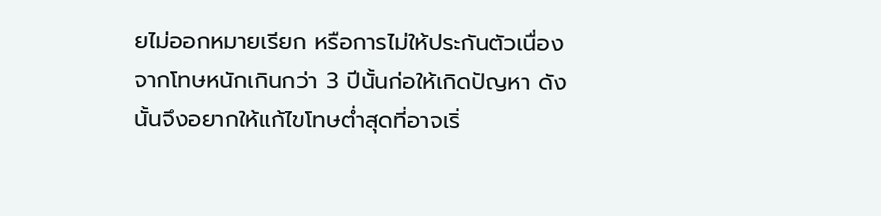ยไม่ออกหมายเรียก หรือการไม่ให้ประกันตัวเนื่องจากโทษหนักเกินกว่า 3 ปีนั้นก่อให้เกิดปัญหา ดังนั้นจึงอยากให้แก้ไขโทษต่ำสุดที่อาจเริ่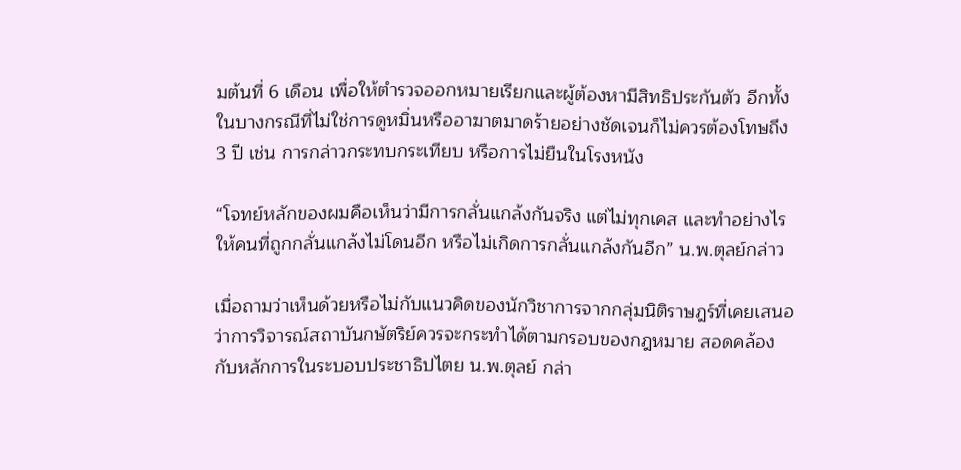มต้นที่ 6 เดือน เพื่อให้ตำรวจออกหมายเรียกและผู้ต้องหามีสิทธิประกันตัว อีกทั้งในบางกรณีที่ไม่ใช่การดูหมิ่นหรืออาฆาตมาดร้ายอย่างชัดเจนก็ไม่ควรต้องโทษถึง 3 ปี เช่น การกล่าวกระทบกระเทียบ หรือการไม่ยืนในโรงหนัง

“โจทย์หลักของผมคือเห็นว่ามีการกลั่นแกล้งกันจริง แต่ไม่ทุกเคส และทำอย่างไรให้คนที่ถูกกลั่นแกล้งไม่โดนอีก หรือไม่เกิดการกลั่นแกล้งกันอีก” น.พ.ตุลย์กล่าว

เมื่อถามว่าเห็นด้วยหรือไม่กับแนวคิดของนักวิชาการจากกลุ่มนิติราษฎร์ที่เคยเสนอว่าการวิจารณ์สถาบันกษัตริย์ควรจะกระทำได้ตามกรอบของกฎหมาย สอดคล้องกับหลักการในระบอบประชาธิปไตย น.พ.ตุลย์ กล่า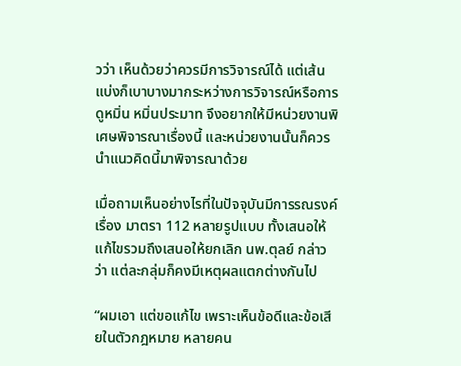วว่า เห็นด้วยว่าควรมีการวิจารณ์ได้ แต่เส้นแบ่งก็เบาบางมากระหว่างการวิจารณ์หรือการดูหมิ่น หมิ่นประมาท จึงอยากให้มีหน่วยงานพิเศษพิจารณาเรื่องนี้ และหน่วยงานนั้นก็ควรนำแนวคิดนี้มาพิจารณาด้วย

เมื่อถามเห็นอย่างไรที่ในปัจจุบันมีการรณรงค์เรื่อง มาตรา 112 หลายรูปแบบ ทั้งเสนอให้แก้ไขรวมถึงเสนอให้ยกเลิก นพ.ตุลย์ กล่าวว่า แต่ละกลุ่มก็คงมีเหตุผลแตกต่างกันไป

“ผมเอา แต่ขอแก้ไข เพราะเห็นข้อดีและข้อเสียในตัวกฎหมาย หลายคน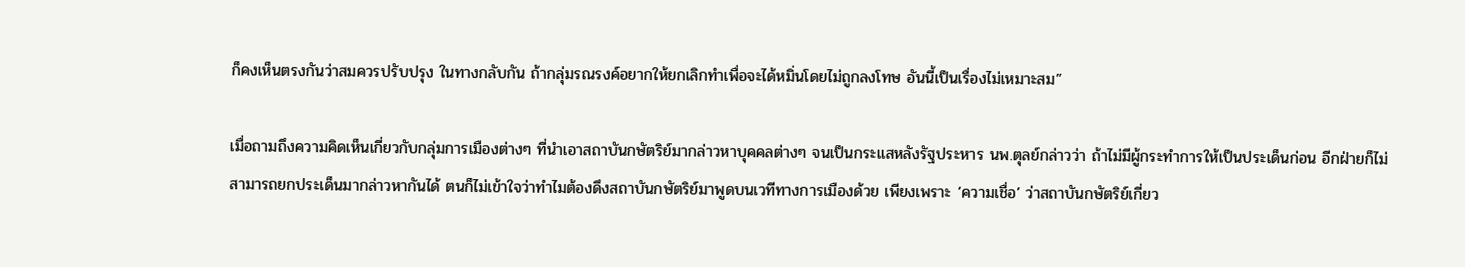ก็คงเห็นตรงกันว่าสมควรปรับปรุง ในทางกลับกัน ถ้ากลุ่มรณรงค์อยากให้ยกเลิกทำเพื่อจะได้หมิ่นโดยไม่ถูกลงโทษ อันนี้เป็นเรื่องไม่เหมาะสม”

เมื่อถามถึงความคิดเห็นเกี่ยวกับกลุ่มการเมืองต่างๆ ที่นำเอาสถาบันกษัตริย์มากล่าวหาบุคคลต่างๆ จนเป็นกระแสหลังรัฐประหาร นพ.ตุลย์กล่าวว่า ถ้าไม่มีผู้กระทำการให้เป็นประเด็นก่อน อีกฝ่ายก็ไม่สามารถยกประเด็นมากล่าวหากันได้ ตนก็ไม่เข้าใจว่าทำไมต้องดึงสถาบันกษัตริย์มาพูดบนเวทีทางการเมืองด้วย เพียงเพราะ ‘ความเชื่อ’ ว่าสถาบันกษัตริย์เกี่ยว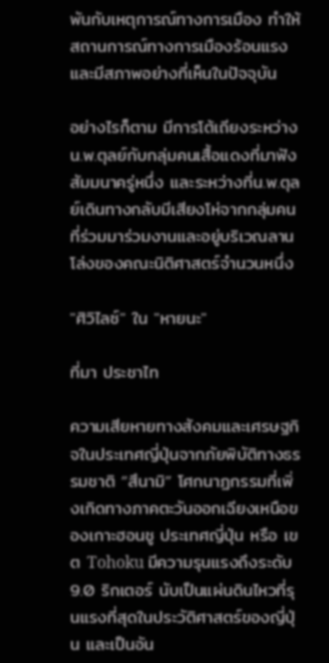พันกับเหตุการณ์ทางการเมือง ทำให้สถานการณ์ทางการเมืองร้อนแรงและมีสภาพอย่างที่เห็นในปัจจุบัน

อย่างไรก็ตาม มีการโต้เถียงระหว่างน.พ.ตุลย์กับกลุ่มคนเสื้อแดงที่มาฟังสัมมนาครู่หนึ่ง และระหว่างที่น.พ.ตุลย์เดินทางกลับมีเสียงโห่จากกลุ่มคนที่ร่วมมาร่วมงานและอยู่บริเวณลานโล่งของคณะนิติศาสตร์จำนวนหนึ่ง

"ศิวิไลซ์" ใน "หายนะ"

ที่มา ประชาไท

ความเสียหายทางสังคมและเศรษฐกิจในประเทศญี่ปุ่นจากภัยพิบัติทางธรรมชาติ “สึนามิ” โศกนาฏกรรมที่เพิ่งเกิดทางภาคตะวันออกเฉียงเหนือของเกาะฮอนชู ประเทศญี่ปุ่น หรือ เขต Tohoku มีความรุนแรงถึงระดับ 9.0 ริกเตอร์ นับเป็นแผ่นดินไหวที่รุนแรงที่สุดในประวัติศาสตร์ของญี่ปุ่น และเป็นอัน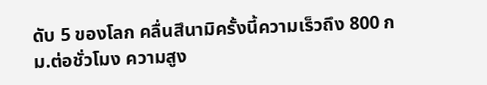ดับ 5 ของโลก คลื่นสึนามิครั้งนี้ความเร็วถึง 800 กม.ต่อชั่วโมง ความสูง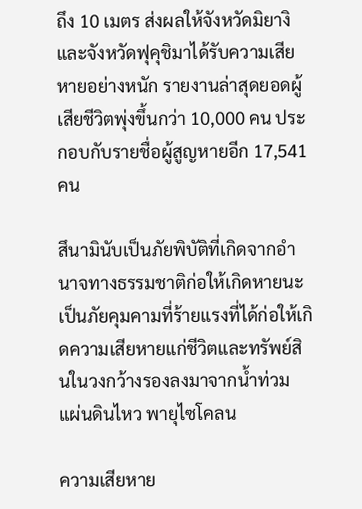ถึง 10 เมตร ส่งผลให้จังหวัดมิยางิและจังหวัดฟุคุชิมาได้รับความเสียหายอย่างหนัก รายงานล่าสุดยอดผู้เสียชีวิตพุ่งขึ้นกว่า 10,000 คน ประกอบกับรายชื่อผู้สูญหายอีก 17,541 คน

สึนามินับเป็นภัยพิบัติที่เกิดจากอำนาจทางธรรมชาติก่อให้เกิดหายนะเป็นภัยคุมคามที่ร้ายแรงที่ได้ก่อให้เกิดความเสียหายแก่ชีวิตและทรัพย์สินในวงกว้างรองลงมาจากน้ำท่วม แผ่นดินไหว พายุไซโคลน

ความเสียหาย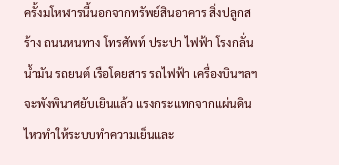ครั้งมโหฬารนี้นอกจากทรัพย์สินอาคาร สิ่งปลูกสร้าง ถนนหนทาง โทรศัพท์ ประปา ไฟฟ้า โรงกลั่นน้ำมัน รถยนต์ เรือโดยสาร รถไฟฟ้า เครื่องบินฯลฯจะพังพินาศยับเยินแล้ว แรงกระแทกจากแผ่นดินไหวทำให้ระบบทำความเย็นและ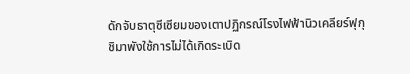ดักจับธาตุซีเซียมของเตาปฏิกรณ์โรงไฟฟ้านิวเคลียร์ฟุกุชิมาพังใช้การไม่ได้เกิดระเบิด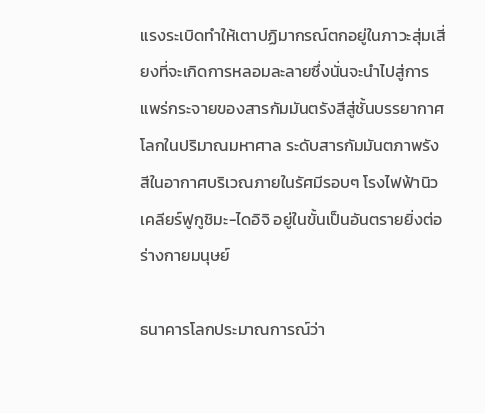แรงระเบิดทำให้เตาปฏิมากรณ์ตกอยู่ในภาวะสุ่มเสี่ยงที่จะเกิดการหลอมละลายซึ่งนั่นจะนำไปสู่การแพร่กระจายของสารกัมมันตรังสีสู่ชั้นบรรยากาศโลกในปริมาณมหาศาล ระดับสารกัมมันตภาพรังสีในอากาศบริเวณภายในรัศมีรอบๆ โรงไฟฟ้านิวเคลียร์ฟูกูชิมะ-ไดอิจิ อยู่ในขั้นเป็นอันตรายยิ่งต่อร่างกายมนุษย์

ธนาคารโลกประมาณการณ์ว่า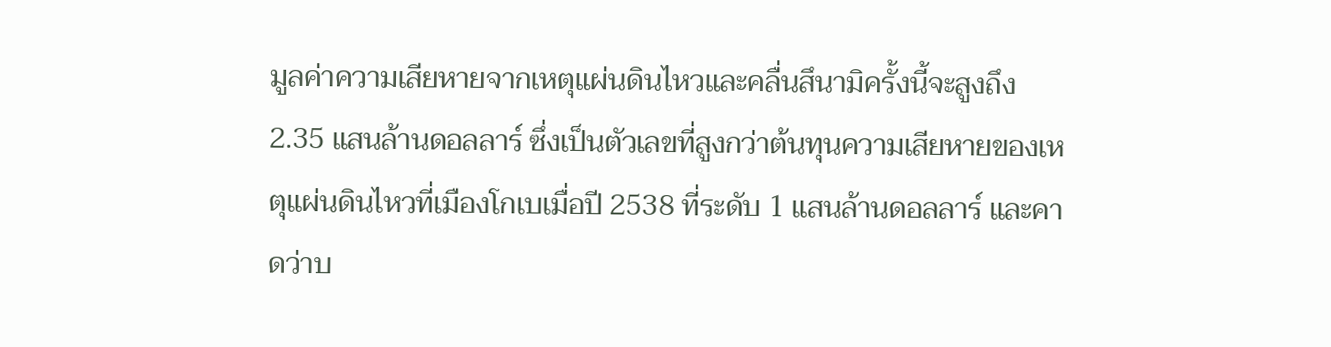มูลค่าความเสียหายจากเหตุแผ่นดินไหวและคลื่นสึนามิครั้งนี้จะสูงถึง 2.35 แสนล้านดอลลาร์ ซึ่งเป็นตัวเลขที่สูงกว่าต้นทุนความเสียหายของเหตุแผ่นดินไหวที่เมืองโกเบเมื่อปี 2538 ที่ระดับ 1 แสนล้านดอลลาร์ และคาดว่าบ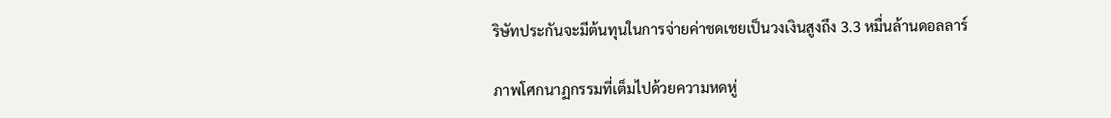ริษัทประกันจะมีต้นทุนในการจ่ายค่าชดเชยเป็นวงเงินสูงถึง 3.3 หมื่นล้านดอลลาร์

ภาพโศกนาฏกรรมที่เต็มไปด้วยความหดหู่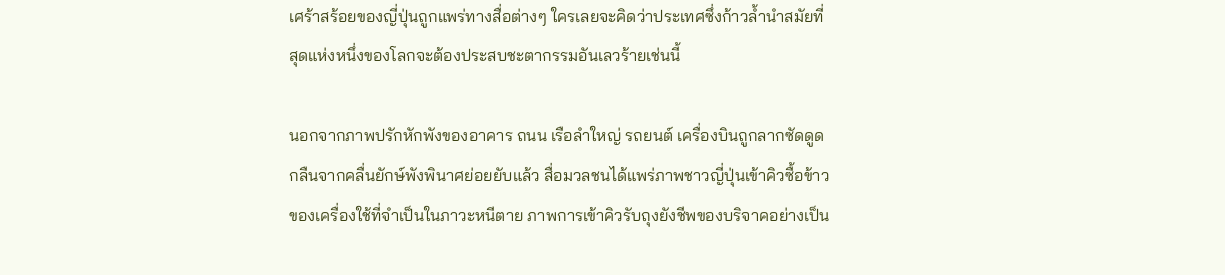เศร้าสร้อยของญี่ปุ่นถูกแพร่ทางสื่อต่างๆ ใครเลยจะคิดว่าประเทศซึ่งก้าวล้ำนำสมัยที่สุดแห่งหนึ่งของโลกจะต้องประสบชะตากรรมอันเลวร้ายเช่นนี้

นอกจากภาพปรักหักพังของอาคาร ถนน เรือลำใหญ่ รถยนต์ เครื่องบินถูกลากซัดดูดกลืนจากคลื่นยักษ์พังพินาศย่อยยับแล้ว สื่อมวลชนได้แพร่ภาพชาวญี่ปุ่นเข้าคิวซื้อข้าวของเครื่องใช้ที่จำเป็นในภาวะหนีตาย ภาพการเข้าคิวรับถุงยังชีพของบริจาคอย่างเป็น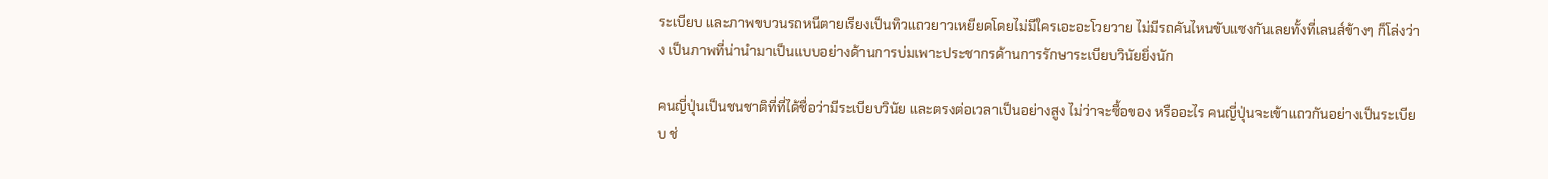ระเบียบ และภาพขบวนรถหนีตายเรียงเป็นทิวแถวยาวเหยียดโดยไม่มีใครเอะอะโวยวาย ไม่มีรถคันไหนขับแซงกันเลยทั้งที่เลนส์ข้างๆ ก็โล่งว่าง เป็นภาพที่น่านำมาเป็นแบบอย่างด้านการบ่มเพาะประชากรด้านการรักษาระเบียบวินัยยิ่งนัก

คนญี่ปุ่นเป็นชนชาติที่ที่ได้ชื่อว่ามีระเบียบวินัย และตรงต่อเวลาเป็นอย่างสูง ไม่ว่าจะซื้อของ หรืออะไร คนญี่ปุ่นจะเข้าแถวกันอย่างเป็นระเบียบ ช่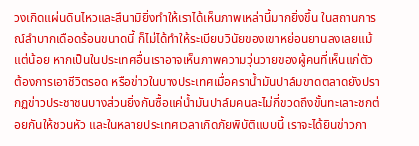วงเกิดแผ่นดินไหวและสึนามิยิ่งทำให้เราได้เห็นภาพเหล่านี้มากยิ่งขึ้น ในสถานการณ์ลำบากเดือดร้อนขนาดนี้ ก็ไม่ได้ทำให้ระเบียบวินัยของเขาหย่อนยานลงเลยแม้แต่น้อย หากเป็นในประเทศอื่นเราอาจเห็นภาพความวุ่นวายของผู้คนที่เห็นแก่ตัวต้องการเอาชีวิตรอด หรือข่าวในบางประเทศเมื่อคราน้ำมันปาล์มขาดตลาดยังปรากฏข่าวประชาชนบางส่วนยิ่งกันซื้อแค่น้ำมันปาล์มคนละไม่กี่ขวดถึงขั้นทะเลาะชกต่อยกันให้ชวนหัว และในหลายประเทศเวลาเกิดภัยพิบัติแบบนี้ เราจะได้ยินข่าวกา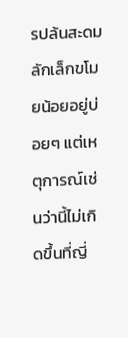รปล้นสะดม ลักเล็กขโมยน้อยอยู่บ่อยๆ แต่เหตุการณ์เช่นว่านี้ไม่เกิดขึ้นที่ญี่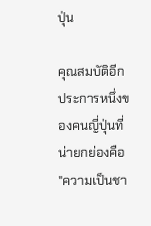ปุ่น

คุณสมบัติอีกประการหนึ่งของคนญี่ปุ่นที่น่ายกย่องคือ "ความเป็นชา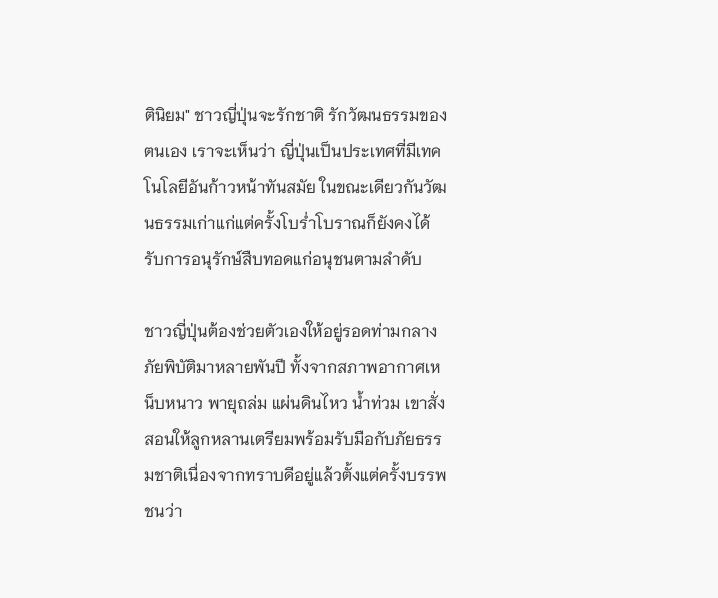ตินิยม" ชาวญี่ปุ่นจะรักชาติ รักวัฒนธรรมของตนเอง เราจะเห็นว่า ญี่ปุ่นเป็นประเทศที่มีเทคโนโลยีอันก้าวหน้าทันสมัย ในขณะเดียวกันวัฒนธรรมเก่าแก่แต่ครั้งโบร่ำโบราณก็ยังคงได้รับการอนุรักษ์สืบทอดแก่อนุชนตามลำดับ

ชาวญี่ปุ่นต้องช่วยตัวเองให้อยู่รอดท่ามกลางภัยพิบัติมาหลายพันปี ทั้งจากสภาพอากาศเหน็บหนาว พายุถล่ม แผ่นดินไหว น้ำท่วม เขาสั่งสอนให้ลูกหลานเตรียมพร้อมรับมือกับภัยธรรมชาติเนื่องจากทราบดีอยู่แล้วตั้งแต่ครั้งบรรพชนว่า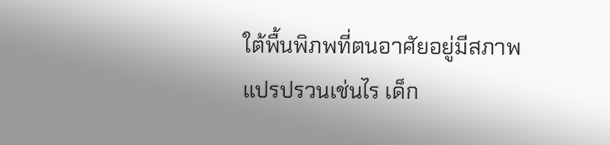ใต้พื้นพิภพที่ตนอาศัยอยู่มีสภาพแปรปรวนเช่นไร เด็ก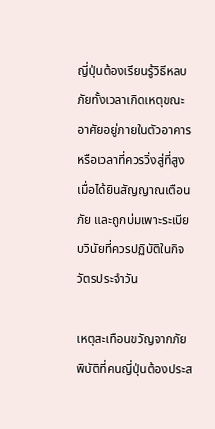ญี่ปุ่นต้องเรียนรู้วิธีหลบภัยทั้งเวลาเกิดเหตุขณะอาศัยอยู่ภายในตัวอาคารหรือเวลาที่ควรวิ่งสู่ที่สูงเมื่อได้ยินสัญญาณเตือนภัย และถูกบ่มเพาะระเบียบวินัยที่ควรปฏิบัติในกิจวัตรประจำวัน

เหตุสะเทือนขวัญจากภัยพิบัติที่คนญี่ปุ่นต้องประส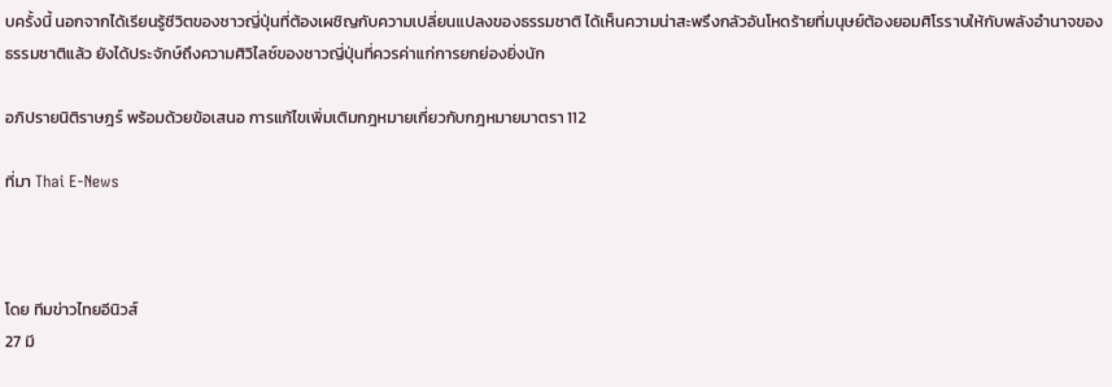บครั้งนี้ นอกจากได้เรียนรู้ชีวิตของชาวญี่ปุ่นที่ต้องเผชิญกับความเปลี่ยนแปลงของธรรมชาติ ได้เห็นความน่าสะพรึงกลัวอันโหดร้ายที่มนุษย์ต้องยอมศิโรราบให้กับพลังอำนาจของธรรมชาติแล้ว ยังได้ประจักษ์ถึงความศิวิไลซ์ของชาวญี่ปุ่นที่ควรค่าแก่การยกย่องยิ่งนัก

อภิปรายนิติราษฎร์ พร้อมด้วยข้อเสนอ การแก้ไขเพิ่มเติมกฎหมายเกี่ยวกับกฎหมายมาตรา 112

ที่มา Thai E-News



โดย ทีมข่าวไทยอีนิวส์
27 มี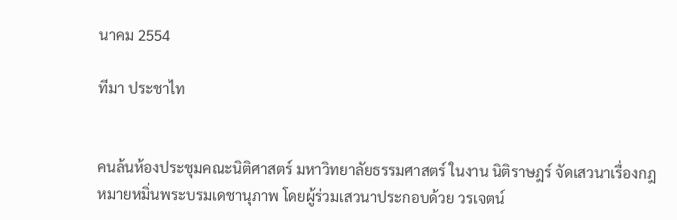นาคม 2554

ทีมา ประชาไท


คนล้นห้องประชุมคณะนิติศาสตร์ มหาวิทยาลัยธรรมศาสตร์ ในงาน นิติราษฎร์ จัดเสวนาเรื่องกฎหมายหมิ่นพระบรมเดชานุภาพ โดยผู้ร่วมเสวนาประกอบด้วย วรเจตน์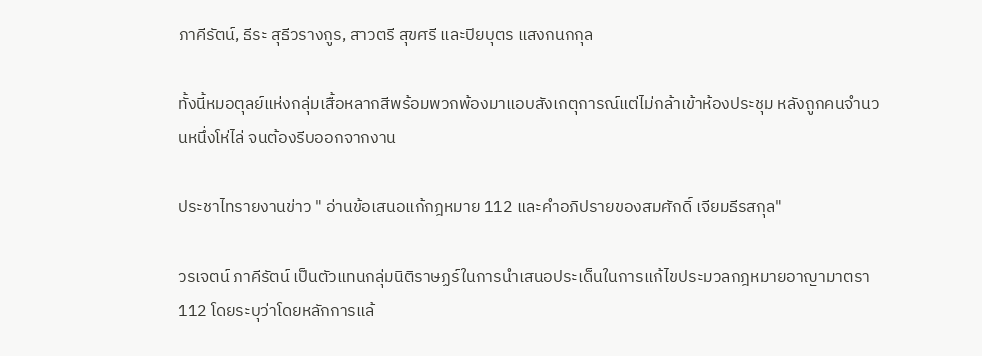ภาคีรัตน์, ธีระ สุธีวรางกูร, สาวตรี สุขศรี และปิยบุตร แสงกนกกุล

ทั้งนี้หมอตุลย์แห่งกลุ่มเสื้อหลากสีพร้อมพวกพ้องมาแอบสังเกตุการณ์แต่ไม่กล้าเข้าห้องประชุม หลังถูกคนจำนวนหนึ่งโห่ไล่ จนต้องรีบออกจากงาน

ประชาไทรายงานข่าว " อ่านข้อเสนอแก้กฎหมาย 112 และคำอภิปรายของสมศักดิ์ เจียมธีรสกุล"

วรเจตน์ ภาคีรัตน์ เป็นตัวแทนกลุ่มนิติราษฏร์ในการนำเสนอประเด็นในการแก้ไขประมวลกฎหมายอาญามาตรา 112 โดยระบุว่าโดยหลักการแล้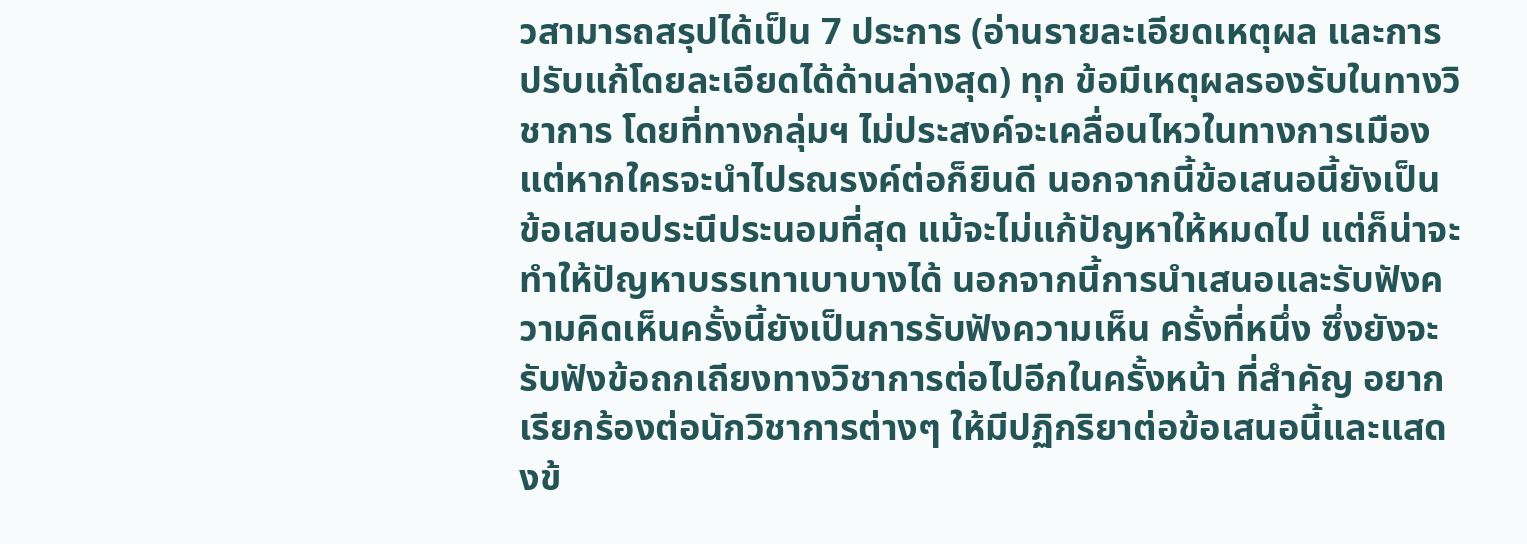วสามารถสรุปได้เป็น 7 ประการ (อ่านรายละเอียดเหตุผล และการปรับแก้โดยละเอียดได้ด้านล่างสุด) ทุก ข้อมีเหตุผลรองรับในทางวิชาการ โดยที่ทางกลุ่มฯ ไม่ประสงค์จะเคลื่อนไหวในทางการเมือง แต่หากใครจะนำไปรณรงค์ต่อก็ยินดี นอกจากนี้ข้อเสนอนี้ยังเป็นข้อเสนอประนีประนอมที่สุด แม้จะไม่แก้ปัญหาให้หมดไป แต่ก็น่าจะทำให้ปัญหาบรรเทาเบาบางได้ นอกจากนี้การนำเสนอและรับฟังความคิดเห็นครั้งนี้ยังเป็นการรับฟังความเห็น ครั้งที่หนึ่ง ซึ่งยังจะรับฟังข้อถกเถียงทางวิชาการต่อไปอีกในครั้งหน้า ที่สำคัญ อยากเรียกร้องต่อนักวิชาการต่างๆ ให้มีปฏิกริยาต่อข้อเสนอนี้และแสดงข้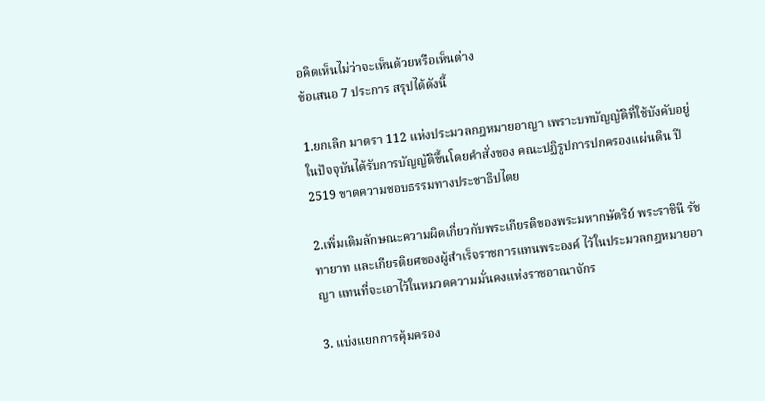อคิดเห็นไม่ว่าจะเห็นด้วยหรือเห็นต่าง
ข้อเสนอ 7 ประการ สรุปได้ดังนี้

1.ยกเลิก มาตรา 112 แห่งประมวลกฎหมายอาญา เพราะบทบัญญัติที่ใช้บังคับอยู่ในปัจจุบันได้รับการบัญญัติขึ้นโดยคำสั่งของ คณะปฏิรูปการปกครองแผ่นดิน ปี 2519 ขาดความชอบธรรมทางประชาธิปไตย

2.เพิ่มเติมลักษณะความผิดเกี่ยวกับพระเกียรติของพระมหากษัตริย์ พระราชินี รัชทายาท และเกียรติยศของผู้สำเร็จราชการแทนพระองค์ ไว้ในประมวลกฎหมายอาญา แทนที่จะเอาไว้ในหมวดความมั่นคงแห่งราชอาณาจักร

3. แบ่งแยกการคุ้มครอง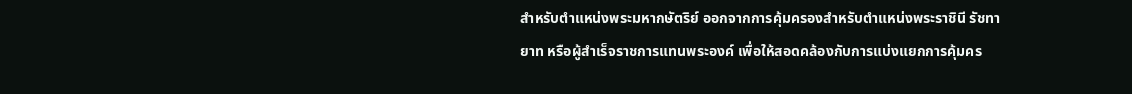สำหรับตำแหน่งพระมหากษัตริย์ ออกจากการคุ้มครองสำหรับตำแหน่งพระราชินี รัชทายาท หรือผู้สำเร็จราชการแทนพระองค์ เพื่อให้สอดคล้องกับการแบ่งแยกการคุ้มคร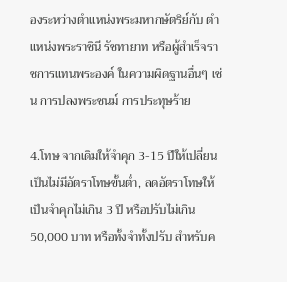องระหว่างตำแหน่งพระมหากษัตริย์กับ ตำแหน่งพระราชินี รัชทายาท หรือผู้สำเร็จราชการแทนพระองค์ ในความผิดฐานอื่นๆ เช่น การปลงพระชนม์ การประทุษร้าย

4.โทษ จากเดิมให้จำคุก 3-15 ปีให้เปลี่ยนเป็นไม่มีอัตราโทษขั้นต่ำ, ลดอัตราโทษให้เป็นจำคุกไม่เกิน 3 ปี หรือปรับไม่เกิน 50,000 บาท หรือทั้งจำทั้งปรับ สำหรับค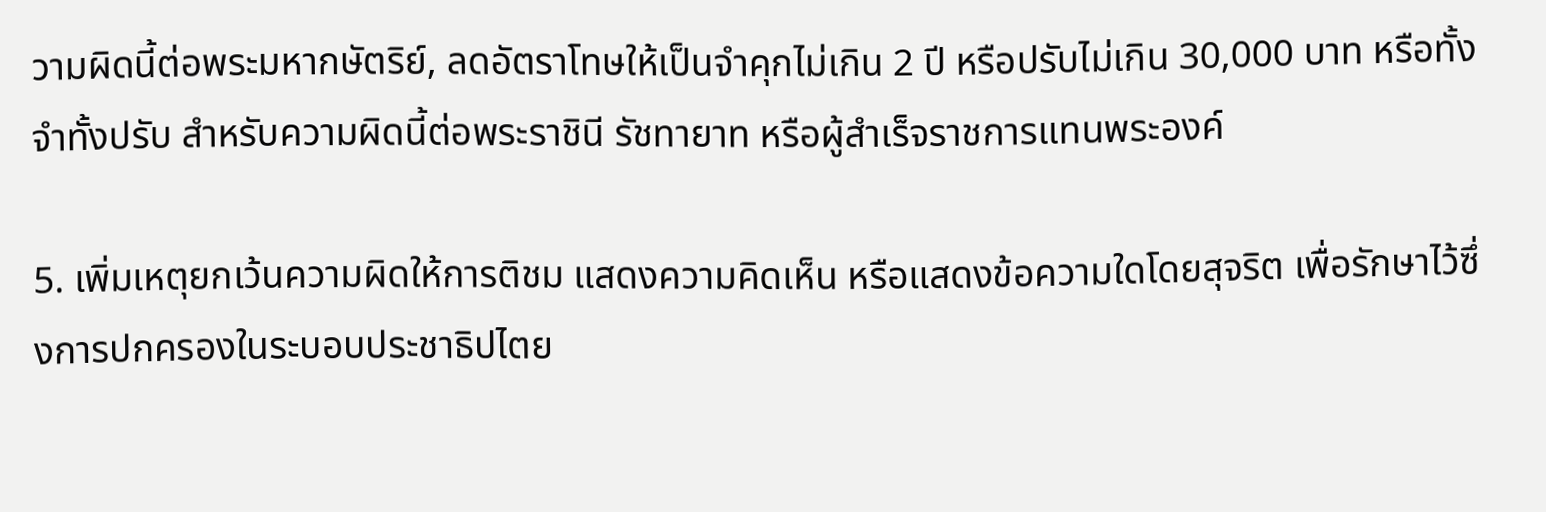วามผิดนี้ต่อพระมหากษัตริย์, ลดอัตราโทษให้เป็นจำคุกไม่เกิน 2 ปี หรือปรับไม่เกิน 30,000 บาท หรือทั้งจำทั้งปรับ สำหรับความผิดนี้ต่อพระราชินี รัชทายาท หรือผู้สำเร็จราชการแทนพระองค์

5. เพิ่มเหตุยกเว้นความผิดให้การติชม แสดงความคิดเห็น หรือแสดงข้อความใดโดยสุจริต เพื่อรักษาไว้ซึ่งการปกครองในระบอบประชาธิปไตย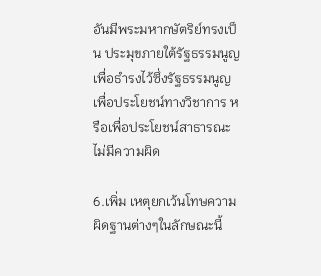อันมีพระมหากษัตริย์ทรงเป็น ประมุขภายใต้รัฐธรรมนูญ เพื่อธำรงไว้ซึ่งรัฐธรรมนูญ เพื่อประโยชน์ทางวิชาการ หรือเพื่อประโยชน์สาธารณะ ไม่มีความผิด

6.เพิ่ม เหตุยกเว้นโทษความผิดฐานต่างๆในลักษณะนี้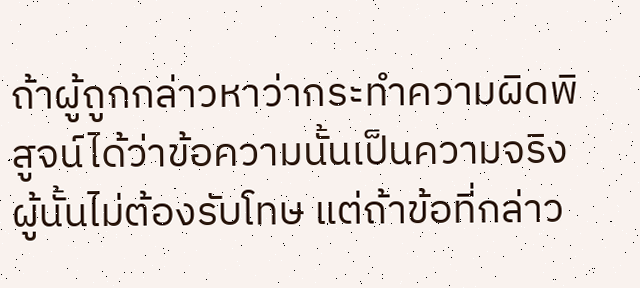ถ้าผู้ถูกกล่าวหาว่ากระทำความผิดพิสูจน์ได้ว่าข้อความนั้นเป็นความจริง ผู้นั้นไม่ต้องรับโทษ แต่ถ้าข้อที่กล่าว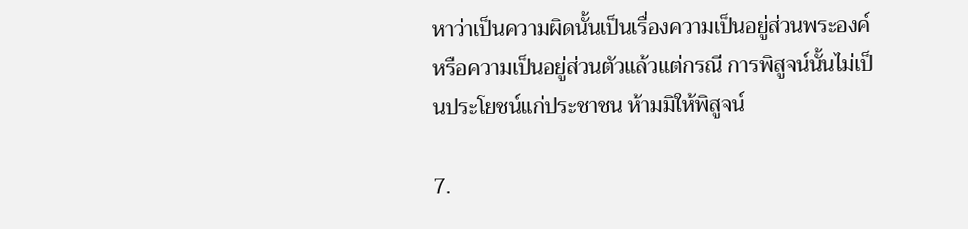หาว่าเป็นความผิดนั้นเป็นเรื่องความเป็นอยู่ส่วนพระองค์ หรือความเป็นอยู่ส่วนตัวแล้วแต่กรณี การพิสูจน์นั้นไม่เป็นประโยชน์แก่ประชาชน ห้ามมิให้พิสูจน์

7.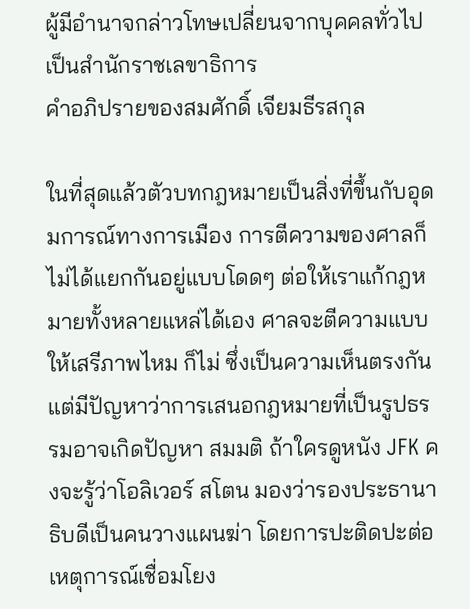ผู้มีอำนาจกล่าวโทษเปลี่ยนจากบุคคลทั่วไปเป็นสำนักราชเลขาธิการ
คำอภิปรายของสมศักดิ์ เจียมธีรสกุล

ในที่สุดแล้วตัวบทกฎหมายเป็นสิ่งที่ขึ้นกับอุดมการณ์ทางการเมือง การตีความของศาลก็ไม่ได้แยกกันอยู่แบบโดดๆ ต่อให้เราแก้กฎหมายทั้งหลายแหล่ได้เอง ศาลจะตีความแบบให้เสรีภาพไหม ก็ไม่ ซึ่งเป็นความเห็นตรงกัน แต่มีปัญหาว่าการเสนอกฎหมายที่เป็นรูปธรรมอาจเกิดปัญหา สมมติ ถ้าใครดูหนัง JFK คงจะรู้ว่าโอลิเวอร์ สโตน มองว่ารองประธานาธิบดีเป็นคนวางแผนฆ่า โดยการปะติดปะต่อเหตุการณ์เชื่อมโยง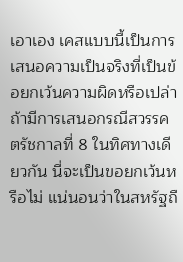เอาเอง เคสแบบนี้เป็นการเสนอความเป็นจริงที่เป็นข้อยกเว้นความผิดหรือเปล่า ถ้ามีการเสนอกรณีสวรรคตรัชกาลที่ 8 ในทิศทางเดียวกัน นี่จะเป็นขอยกเว้นหรือไม่ แน่นอนว่าในสหรัฐถื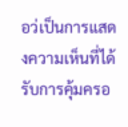อว่เป็นการแสดงความเห็นที่ได้รับการคุ้มครอ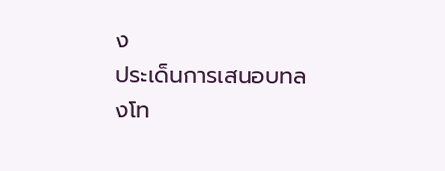ง
ประเด็นการเสนอบทลงโท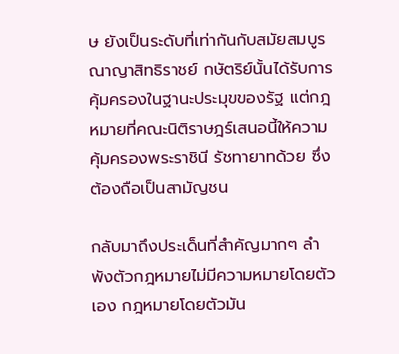ษ ยังเป็นระดับที่เท่ากันกับสมัยสมบูรณาญาสิทธิราชย์ กษัตริย์นั้นได้รับการคุ้มครองในฐานะประมุขของรัฐ แต่กฎหมายที่คณะนิติราษฎร์เสนอนี้ให้ความคุ้มครองพระราชินี รัชทายาทด้วย ซึ่งต้องถือเป็นสามัญชน

กลับมาถึงประเด็นที่สำคัญมากๆ ลำพังตัวกฎหมายไม่มีความหมายโดยตัวเอง กฎหมายโดยตัวมัน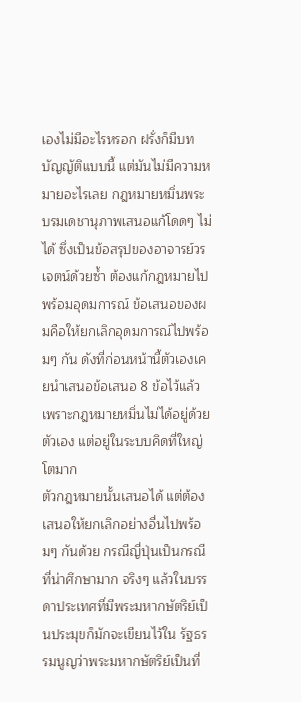เองไม่มีอะไรหรอก ฝรั่งก็มีบทบัญญัติแบบนี้ แต่มันไม่มีความหมายอะไรเลย กฎหมายหมิ่นพระบรมเดชานุภาพเสนอแก้โดดๆ ไม่ได้ ซึ่งเป็นข้อสรุปของอาจารย์วรเจตน์ด้วยซ้ำ ต้องแก้กฎหมายไปพร้อมอุดมการณ์ ข้อเสนอของผมคือให้ยกเลิกอุดมการณ์ไปพร้อมๆ กัน ดังที่ก่อนหน้านี้ตัวเองเคยนำเสนอข้อเสนอ 8 ข้อไว้แล้ว เพราะกฎหมายหมิ่นไม่ได้อยู่ด้วยตัวเอง แต่อยู่ในระบบคิดที่ใหญ่โตมาก
ตัวกฎหมายนั้นเสนอได้ แต่ต้องเสนอให้ยกเลิกอย่างอื่นไปพร้อมๆ กันด้วย กรณีญี่ปุ่นเป็นกรณีที่น่าศึกษามาก จริงๆ แล้วในบรรดาประเทศที่มีพระมหากษัตริย์เป็นประมุขก็มักจะเขียนไว้ใน รัฐธรรมนูญว่าพระมหากษัตริย์เป็นที่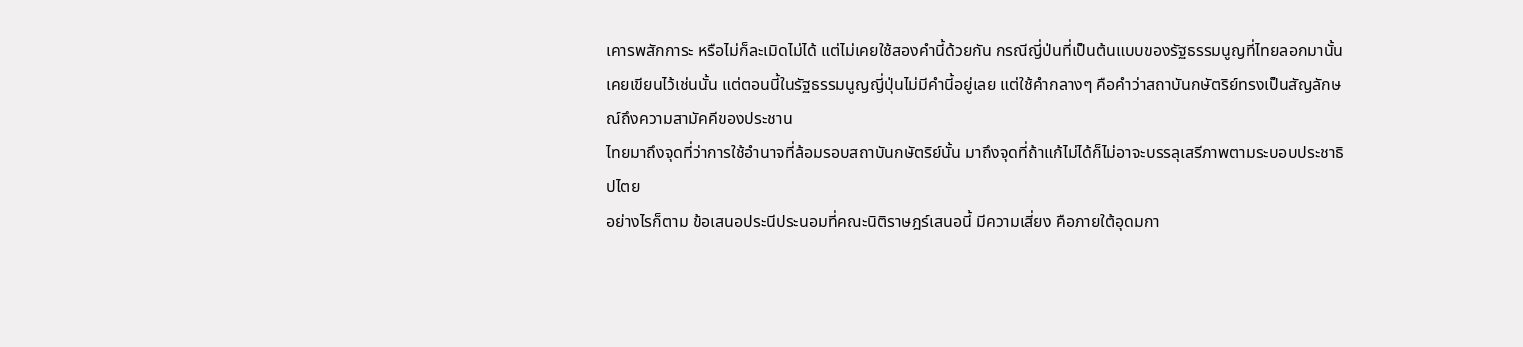เคารพสักการะ หรือไม่ก็ละเมิดไม่ได้ แต่ไม่เคยใช้สองคำนี้ด้วยกัน กรณีญี่ป่นที่เป็นต้นแบบของรัฐธรรมนูญที่ไทยลอกมานั้นเคยเขียนไว้เช่นนั้น แต่ตอนนี้ในรัฐธรรมนูญญี่ปุ่นไม่มีคำนี้อยู่เลย แต่ใช้คำกลางๆ คือคำว่าสถาบันกษัตริย์ทรงเป็นสัญลักษณ์ถึงความสามัคคีของประชาน
ไทยมาถึงจุดที่ว่าการใช้อำนาจที่ล้อมรอบสถาบันกษัตริย์นั้น มาถึงจุดที่ถ้าแก้ไม่ได้ก็ไม่อาจะบรรลุเสรีภาพตามระบอบประชาธิปไตย
อย่างไรก็ตาม ข้อเสนอประนีประนอมที่คณะนิติราษฎร์เสนอนี้ มีความเสี่ยง คือภายใต้อุดมกา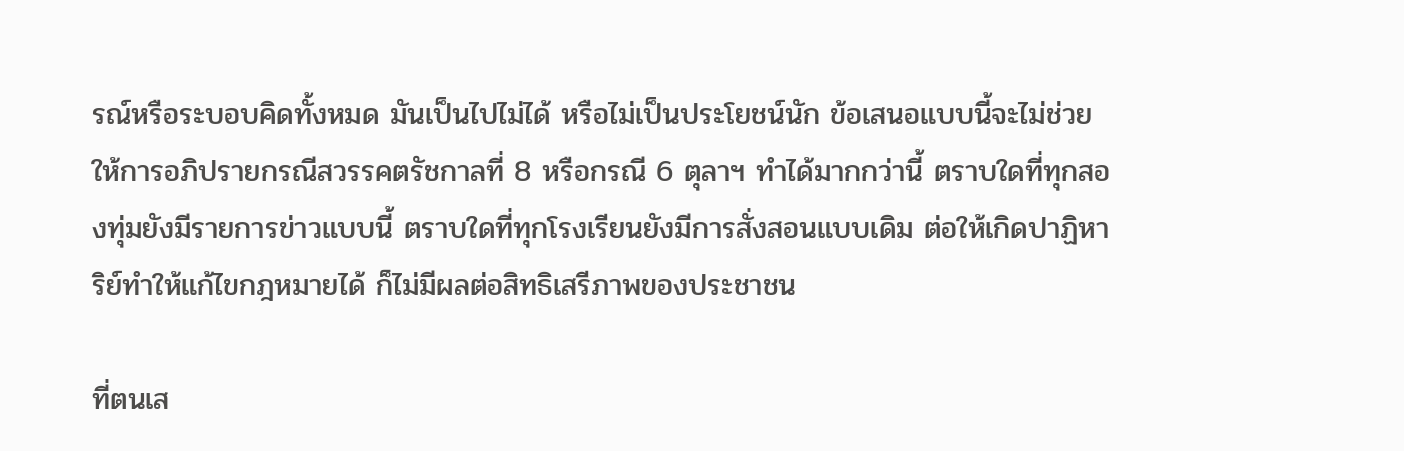รณ์หรือระบอบคิดทั้งหมด มันเป็นไปไม่ได้ หรือไม่เป็นประโยชน์นัก ข้อเสนอแบบนี้จะไม่ช่วยให้การอภิปรายกรณีสวรรคตรัชกาลที่ 8 หรือกรณี 6 ตุลาฯ ทำได้มากกว่านี้ ตราบใดที่ทุกสองทุ่มยังมีรายการข่าวแบบนี้ ตราบใดที่ทุกโรงเรียนยังมีการสั่งสอนแบบเดิม ต่อให้เกิดปาฏิหาริย์ทำให้แก้ไขกฎหมายได้ ก็ไม่มีผลต่อสิทธิเสรีภาพของประชาชน

ที่ตนเส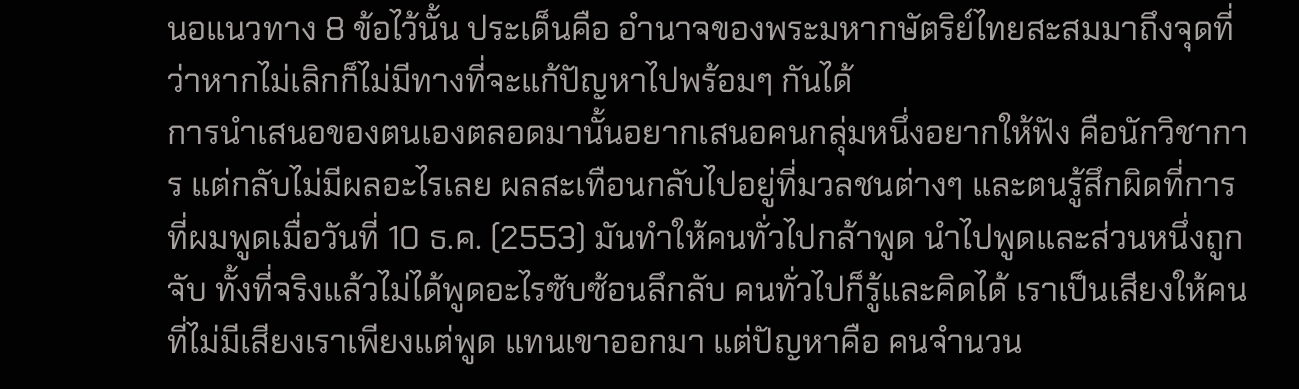นอแนวทาง 8 ข้อไว้นั้น ประเด็นคือ อำนาจของพระมหากษัตริย์ไทยสะสมมาถึงจุดที่ว่าหากไม่เลิกก็ไม่มีทางที่จะแก้ปัญหาไปพร้อมๆ กันได้
การนำเสนอของตนเองตลอดมานั้นอยากเสนอคนกลุ่มหนึ่งอยากให้ฟัง คือนักวิชาการ แต่กลับไม่มีผลอะไรเลย ผลสะเทือนกลับไปอยู่ที่มวลชนต่างๆ และตนรู้สึกผิดที่การที่ผมพูดเมื่อวันที่ 10 ธ.ค. (2553) มันทำให้คนทั่วไปกล้าพูด นำไปพูดและส่วนหนึ่งถูกจับ ทั้งที่จริงแล้วไม่ได้พูดอะไรซับซ้อนลึกลับ คนทั่วไปก็รู้และคิดได้ เราเป็นเสียงให้คนที่ไม่มีเสียงเราเพียงแต่พูด แทนเขาออกมา แต่ปัญหาคือ คนจำนวน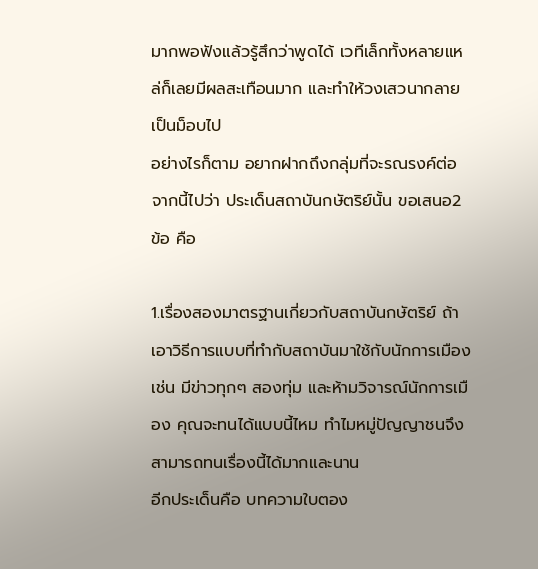มากพอฟังแล้วรู้สึกว่าพูดได้ เวทีเล็กทั้งหลายแหล่ก็เลยมีผลสะเทือนมาก และทำให้วงเสวนากลายเป็นม็อบไป
อย่างไรก็ตาม อยากฝากถึงกลุ่มที่จะรณรงค์ต่อจากนี้ไปว่า ประเด็นสถาบันกษัตริย์นั้น ขอเสนอ2 ข้อ คือ

1.เรื่องสองมาตรฐานเกี่ยวกับสถาบันกษัตริย์ ถ้าเอาวิธีการแบบที่ทำกับสถาบันมาใช้กับนักการเมือง เช่น มีข่าวทุกๆ สองทุ่ม และห้ามวิจารณ์นักการเมือง คุณจะทนได้แบบนี้ไหม ทำไมหมู่ปัญญาชนจึงสามารถทนเรื่องนี้ได้มากและนาน
อีกประเด็นคือ บทความใบตอง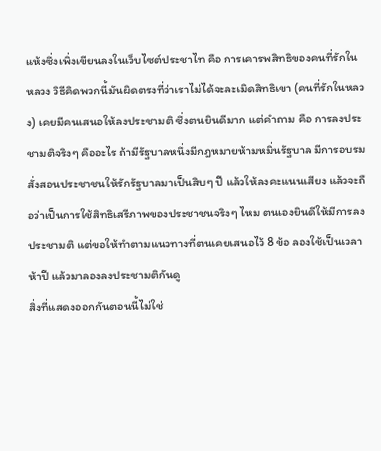แห้งซึ่งเพิ่งเขียนลงในเว็บไซต์ประชาไท คือ การเคารพสิทธิของคนที่รักในหลวง วิธีคิดพวกนี้มันผิดตรงที่ว่าเราไม่ได้จะละเมิดสิทธิเขา (คนที่รักในหลวง) เคยมีคนเสนอให้ลงประชามติ ซึ่งตนยินดีมาก แต่คำถาม คือ การลงประชามติจริงๆ คืออะไร ถ้ามีรัฐบาลหนึ่งมีกฎหมายห้ามหมิ่นรัฐบาล มีการอบรมสั่งสอนประชาชนให้รักรัฐบาลมาเป็นสิบๆ ปี แล้วให้ลงคะแนนเสียง แล้วจะถือว่าเป็นการใช้สิทธิเสรีภาพของประชาชนจริงๆ ไหม ตนเองยินดีให้มีการลงประชามติ แต่ขอให้ทำตามแนวทางที่ตนเคยเสนอไว้ 8 ข้อ ลองใช้เป็นเวลาห้าปี แล้วมาลองลงประชามติกันดู
สิ่งที่แสดงออกกันตอนนี้ไม่ใช่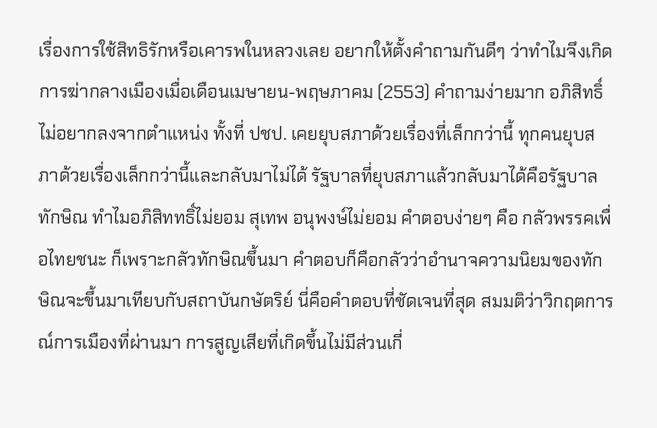เรื่องการใช้สิทธิรักหรือเคารพในหลวงเลย อยากให้ตั้งคำถามกันดีๆ ว่าทำไมจึงเกิดการฆ่ากลางเมืองเมื่อเดือนเมษายน-พฤษภาคม (2553) คำถามง่ายมาก อภิสิทธิ์ไม่อยากลงจากตำแหน่ง ทั้งที่ ปชป. เคยยุบสภาด้วยเรื่องที่เล็กกว่านี้ ทุกคนยุบสภาด้วยเรื่องเล็กกว่านี้และกลับมาไม่ได้ รัฐบาลที่ยุบสภาแล้วกลับมาได้คือรัฐบาลทักษิณ ทำไมอภิสิททธิ์ไม่ยอม สุเทพ อนุพงษ์ไม่ยอม คำตอบง่ายๆ คือ กลัวพรรคเพื่อไทยชนะ ก็เพราะกลัวทักษิณขึ้นมา คำตอบก็คือกลัวว่าอำนาจความนิยมของทักษิณจะขึ้นมาเทียบกับสถาบันกษัตริย์ นี่คือคำตอบที่ชัดเจนที่สุด สมมติว่าวิกฤตการณ์การเมืองที่ผ่านมา การสูญเสียที่เกิดขึ้นไม่มีส่วนเกี่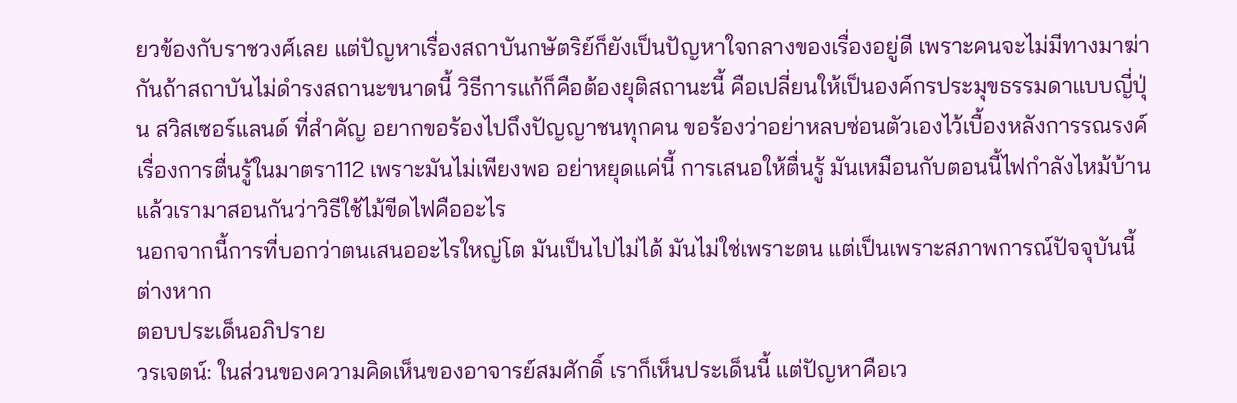ยวข้องกับราชวงศ์เลย แต่ปัญหาเรื่องสถาบันกษัตริย์ก็ยังเป็นปัญหาใจกลางของเรื่องอยู่ดี เพราะคนจะไม่มีทางมาฆ่ากันถ้าสถาบันไม่ดำรงสถานะขนาดนี้ วิธีการแก้ก็คือต้องยุติสถานะนี้ คือเปลี่ยนให้เป็นองค์กรประมุขธรรมดาแบบญี่ปุ่น สวิสเซอร์แลนด์ ที่สำคัญ อยากขอร้องไปถึงปัญญาชนทุกคน ขอร้องว่าอย่าหลบซ่อนตัวเองไว้เบื้องหลังการรณรงค์เรื่องการตื่นรู้ในมาตรา112 เพราะมันไม่เพียงพอ อย่าหยุดแค่นี้ การเสนอให้ตื่นรู้ มันเหมือนกับตอนนี้ไฟกำลังไหม้บ้าน แล้วเรามาสอนกันว่าวิธีใช้ไม้ขีดไฟคืออะไร
นอกจากนี้การที่บอกว่าตนเสนออะไรใหญ่โต มันเป็นไปไม่ได้ มันไม่ใช่เพราะตน แต่เป็นเพราะสภาพการณ์ปัจจุบันนี้ต่างหาก
ตอบประเด็นอภิปราย
วรเจตน์: ในส่วนของความคิดเห็นของอาจารย์สมศักดิ์ เราก็เห็นประเด็นนี้ แต่ปัญหาคือเว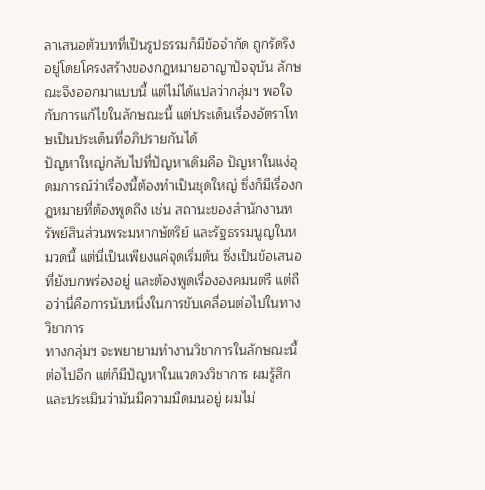ลาเสนอตัวบทที่เป็นรูปธรรมก็มีข้อจำกัด ถูกรัดรึงอยู่โดยโครงสร้างของกฎหมายอาญาปัจจุบัน ลักษณะจึงออกมาแบบนี้ แต่ไม่ได้แปลว่ากลุ่มฯ พอใจกับการแก้ไขในลักษณะนี้ แต่ประเด็นเรื่องอัตราโทษเป็นประเด็นที่อภิปรายกันได้
ปัญหาใหญ่กลับไปที่ปัญหาเดิมคือ ปัญหาในแง่อุดมการณ์ว่าเรื่องนี้ต้องทำเป็นชุดใหญ่ ซึ่งก็มีเรื่องกฎหมายที่ต้องพูดถึง เช่น สถานะของสำนักงานทรัพย์สินส่วนพระมหากษัตริย์ และรัฐธรรมนูญในหมวดนี้ แต่นี่เป็นเพียงแค่จุดเริ่มต้น ซึ่งเป็นข้อเสนอที่ยังบกพร่องอยู่ และต้องพูดเรื่ององคมนตรี แต่ถือว่านี่คือการนับหนึ่งในการขับเคลื่อนต่อไปในทางวิชาการ
ทางกลุ่มฯ จะพยายามทำงานวิชาการในลักษณะนี้ต่อไปอีก แต่ก็มีปัญหาในแวดวงวิชาการ ผมรู้สึกและประเมินว่ามันมีความมืดมนอยู่ ผมไม่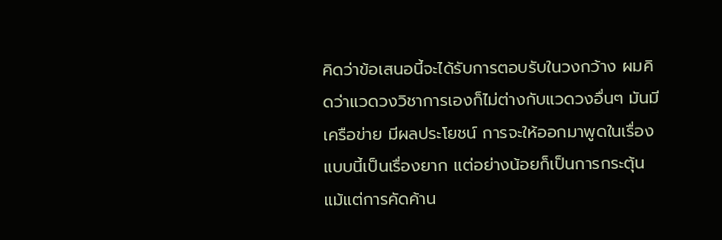คิดว่าข้อเสนอนี้จะได้รับการตอบรับในวงกว้าง ผมคิดว่าแวดวงวิชาการเองก็ไม่ต่างกับแวดวงอื่นๆ มันมีเครือข่าย มีผลประโยชน์ การจะให้ออกมาพูดในเรื่องแบบนี้เป็นเรื่องยาก แต่อย่างน้อยก็เป็นการกระตุ้น แม้แต่การคัดค้าน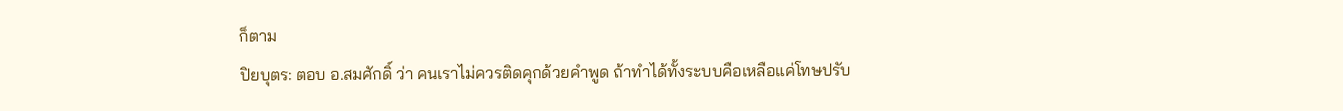ก็ตาม
ปิยบุตร: ตอบ อ.สมศักดิ์ ว่า คนเราไม่ควรติดคุกด้วยคำพูด ถ้าทำได้ทั้งระบบคือเหลือแค่โทษปรับ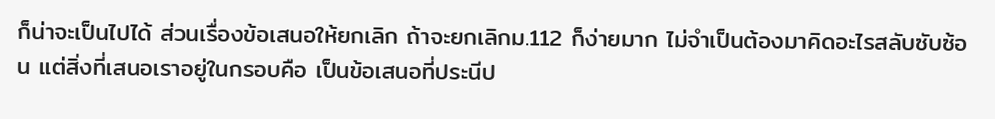ก็น่าจะเป็นไปได้ ส่วนเรื่องข้อเสนอให้ยกเลิก ถ้าจะยกเลิกม.112 ก็ง่ายมาก ไม่จำเป็นต้องมาคิดอะไรสลับซับซ้อน แต่สิ่งที่เสนอเราอยู่ในกรอบคือ เป็นข้อเสนอที่ประนีป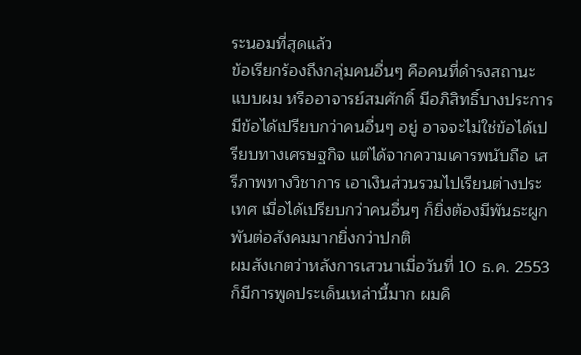ระนอมที่สุดแล้ว
ข้อเรียกร้องถึงกลุ่มคนอื่นๆ คือคนที่ดำรงสถานะแบบผม หรืออาจารย์สมศักดิ์ มีอภิสิทธิ์บางประการ มีข้อได้เปรียบกว่าคนอื่นๆ อยู่ อาจจะไม่ใช่ข้อได้เปรียบทางเศรษฐกิจ แต่ได้จากความเคารพนับถือ เสรีภาพทางวิชาการ เอาเงินส่วนรวมไปเรียนต่างประเทศ เมื่อได้เปรียบกว่าคนอื่นๆ ก็ยิ่งต้องมีพันธะผูกพันต่อสังคมมากยิ่งกว่าปกติ
ผมสังเกตว่าหลังการเสวนาเมื่อวันที่ 10 ธ.ค. 2553 ก็มีการพูดประเด็นเหล่านี้มาก ผมคิ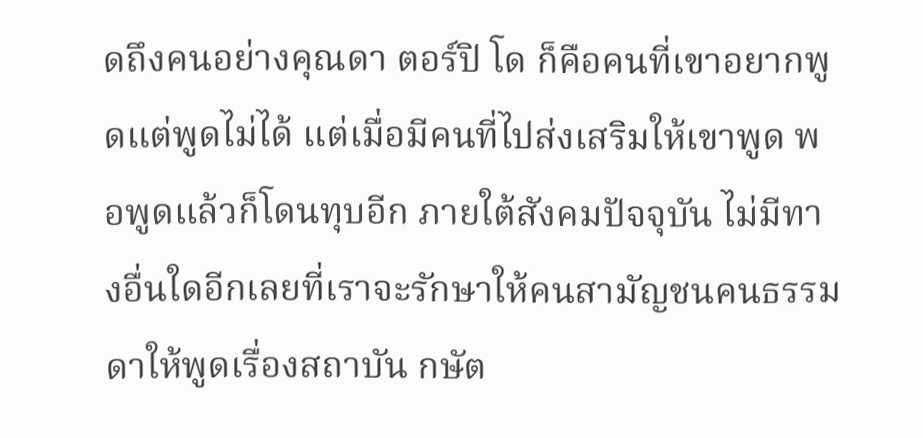ดถึงคนอย่างคุณดา ตอร์ปิ โด ก็คือคนที่เขาอยากพูดแต่พูดไม่ได้ แต่เมื่อมีคนที่ไปส่งเสริมให้เขาพูด พอพูดแล้วก็โดนทุบอีก ภายใต้สังคมปัจจุบัน ไม่มีทางอื่นใดอีกเลยที่เราจะรักษาให้คนสามัญชนคนธรรมดาให้พูดเรื่องสถาบัน กษัต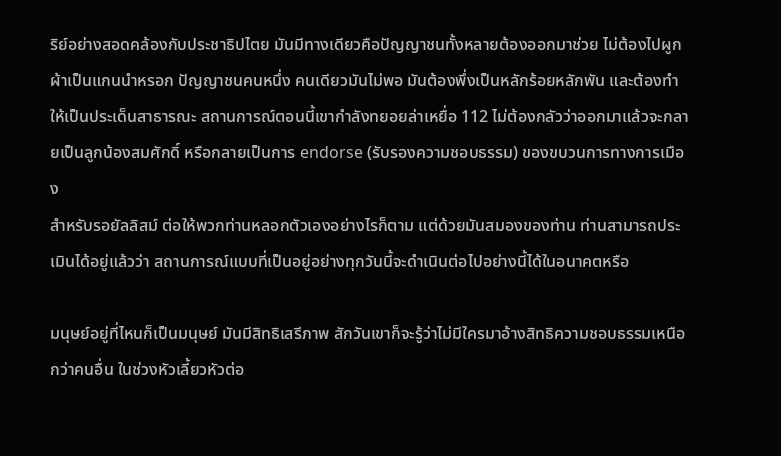ริย์อย่างสอดคล้องกับประชาธิปไตย มันมีทางเดียวคือปัญญาชนทั้งหลายต้องออกมาช่วย ไม่ต้องไปผูกผ้าเป็นแกนนำหรอก ปัญญาชนคนหนึ่ง คนเดียวมันไม่พอ มันต้องพึ่งเป็นหลักร้อยหลักพัน และต้องทำให้เป็นประเด็นสาธารณะ สถานการณ์ตอนนี้เขากำลังทยอยล่าเหยื่อ 112 ไม่ต้องกลัวว่าออกมาแล้วจะกลายเป็นลูกน้องสมศักดิ์ หรือกลายเป็นการ endorse (รับรองความชอบธรรม) ของขบวนการทางการเมือง
สำหรับรอยัลลิสม์ ต่อให้พวกท่านหลอกตัวเองอย่างไรก็ตาม แต่ด้วยมันสมองของท่าน ท่านสามารถประเมินได้อยู่แล้วว่า สถานการณ์แบบที่เป็นอยู่อย่างทุกวันนี้จะดำเนินต่อไปอย่างนี้ได้ในอนาคตหรือ

มนุษย์อยู่ที่ไหนก็เป็นมนุษย์ มันมีสิทธิเสรีภาพ สักวันเขาก็จะรู้ว่าไม่มีใครมาอ้างสิทธิความชอบธรรมเหนือกว่าคนอื่น ในช่วงหัวเลี้ยวหัวต่อ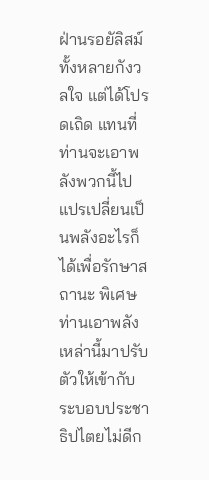ฝ่านรอยัลิสม์ทั้งหลายกังวลใจ แต่ได้โปรดเถิด แทนที่ท่านจะเอาพลังพวกนี้ไปแปรเปลี่ยนเป็นพลังอะไรก็ได้เพื่อรักษาสถานะ พิเศษ ท่านเอาพลังเหล่านี้มาปรับตัวให้เข้ากับระบอบประชาธิปไตยไม่ดีก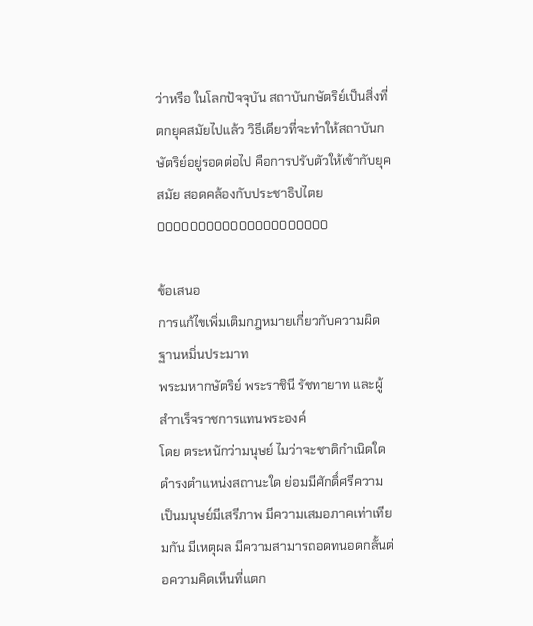ว่าหรือ ในโลกปัจจุบัน สถาบันกษัตริย์เป็นสิ่งที่ตกยุคสมัยไปแล้ว วิธีเดียวที่จะทำให้สถาบันกษัตริย์อยู่รอดต่อไป คือการปรับตัวให้เข้ากับยุคสมัย สอดคล้องกับประชาธิปไตย
000000000000000000000

ข้อเสนอ
การแก้ไขเพิ่มเติมกฎหมายเกี่ยวกับความผิดฐานหมิ่นประมาท
พระมหากษัตริย์ พระราชินี รัชทายาท และผู้สำาเร็จราชการแทนพระองค์
โดย ตระหนักว่ามนุษย์ ไมว่าจะชาติกำเนิดใด ดำรงตำแหน่งสถานะใด ย่อมมีศักดิ์ศรีความเป็นมนุษย์มีเสรีภาพ มีความเสมอภาคเท่าเทียมกัน มีเหตุผล มีความสามารถอดทนอดกลั้นต่อความคิดเห็นที่แตก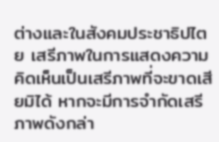ต่างและในสังคมประชาธิปไตย เสรีภาพในการแสดงความคิดเห็นเป็นเสรีภาพที่จะขาดเสียมิได้ หากจะมีการจำกัดเสรีภาพดังกล่า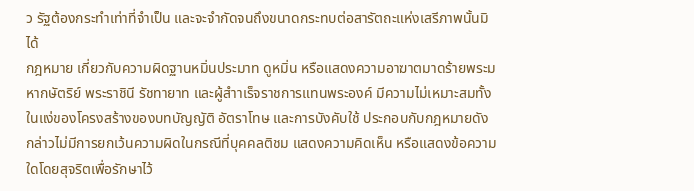ว รัฐต้องกระทำเท่าที่จำเป็น และจะจำกัดจนถึงขนาดกระทบต่อสารัตถะแห่งเสรีภาพนั้นมิได้
กฎหมาย เกี่ยวกับความผิดฐานหมิ่นประมาท ดูหมิ่น หรือแสดงความอาฆาตมาดร้ายพระมหากษัตริย์ พระราชินี รัชทายาท และผู้สำาเร็จราชการแทนพระองค์ มีความไม่เหมาะสมทั้งในแง่ของโครงสร้างของบทบัญญัติ อัตราโทษ และการบังคับใช้ ประกอบกับกฎหมายดังกล่าวไม่มีการยกเว้นความผิดในกรณีที่บุคคลติชม แสดงความคิดเห็น หรือแสดงข้อความใดโดยสุจริตเพื่อรักษาไว้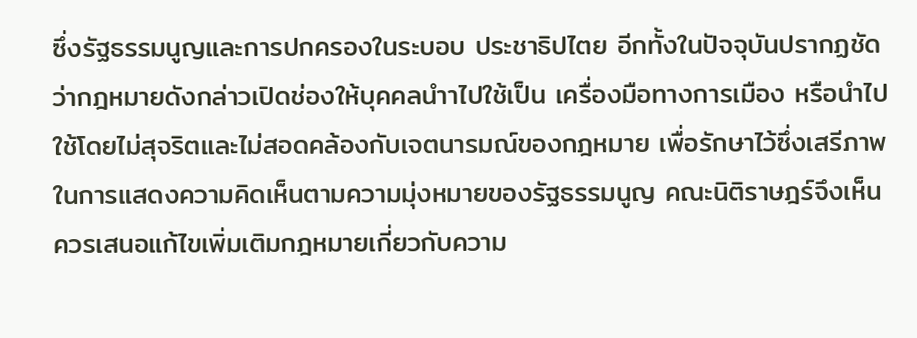ซึ่งรัฐธรรมนูญและการปกครองในระบอบ ประชาธิปไตย อีกทั้งในปัจจุบันปรากฏชัดว่ากฎหมายดังกล่าวเปิดช่องให้บุคคลนำาไปใช้เป็น เครื่องมือทางการเมือง หรือนำไปใช้โดยไม่สุจริตและไม่สอดคล้องกับเจตนารมณ์ของกฎหมาย เพื่อรักษาไว้ซึ่งเสรีภาพในการแสดงความคิดเห็นตามความมุ่งหมายของรัฐธรรมนูญ คณะนิติราษฎร์จึงเห็นควรเสนอแก้ไขเพิ่มเติมกฎหมายเกี่ยวกับความ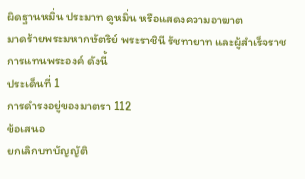ผิดฐานหมิ่น ประมาท ดูหมิ่น หรือแสดงความอาฆาต
มาดร้ายพระมหากษัตริย์ พระราชินี รัชทายาท และผู้สำเร็จราชการแทนพระองค์ ดังนี้
ประเด็นที่ 1
การดำรงอยู่ของมาตรา 112
ข้อเสนอ
ยกเลิกบทบัญญัติ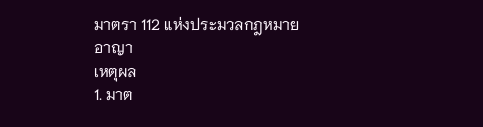มาตรา 112 แห่งประมวลกฎหมายอาญา
เหตุผล
1. มาต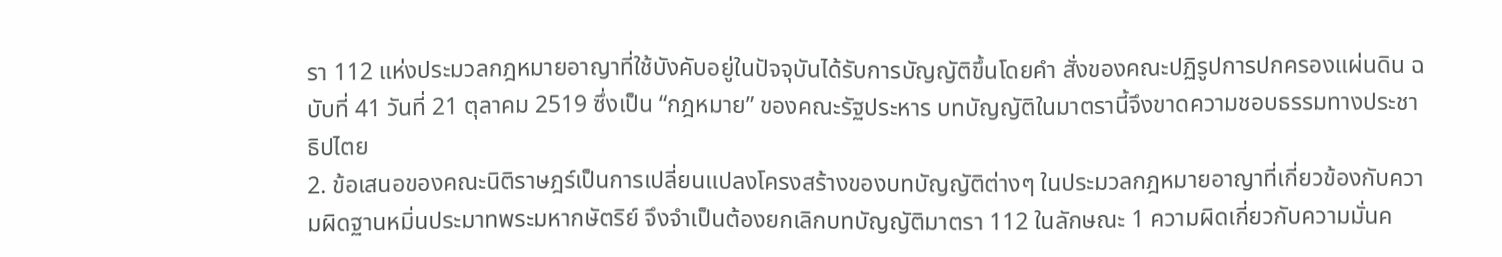รา 112 แห่งประมวลกฎหมายอาญาที่ใช้บังคับอยู่ในปัจจุบันได้รับการบัญญัติขึ้นโดยคำ สั่งของคณะปฏิรูปการปกครองแผ่นดิน ฉบับที่ 41 วันที่ 21 ตุลาคม 2519 ซึ่งเป็น “กฎหมาย” ของคณะรัฐประหาร บทบัญญัติในมาตรานี้จึงขาดความชอบธรรมทางประชาธิปไตย
2. ข้อเสนอของคณะนิติราษฎร์เป็นการเปลี่ยนแปลงโครงสร้างของบทบัญญัติต่างๆ ในประมวลกฎหมายอาญาที่เกี่ยวข้องกับความผิดฐานหมิ่นประมาทพระมหากษัตริย์ จึงจำเป็นต้องยกเลิกบทบัญญัติมาตรา 112 ในลักษณะ 1 ความผิดเกี่ยวกับความมั่นค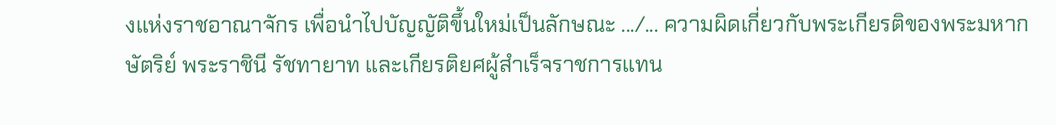งแห่งราชอาณาจักร เพื่อนำไปบัญญัติขึ้นใหม่เป็นลักษณะ .../... ความผิดเกี่ยวกับพระเกียรติของพระมหากษัตริย์ พระราชินี รัชทายาท และเกียรติยศผู้สำเร็จราชการแทน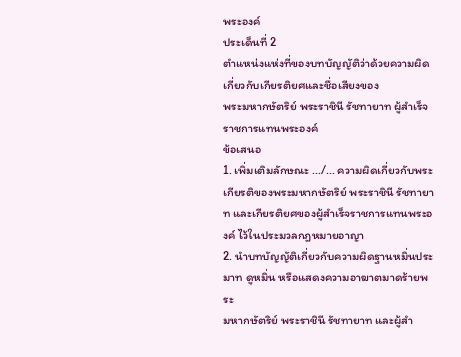พระองค์
ประเด็นที่ 2
ตำแหน่งแห่งที่ของบทบัญญัติว่าด้วยความผิดเกี่ยวกับเกียรติยศและชื่อเสียงของ
พระมหากษัตริย์ พระราชินี รัชทายาท ผู้สำเร็จราชการแทนพระองค์
ข้อเสนอ
1. เพิ่มเติมลักษณะ .../... ความผิดเกี่ยวกับพระเกียรติของพระมหากษัตริย์ พระราชินี รัชทายาท และเกียรติยศของผู้สำเร็จราชการแทนพระองค์ ไว้ในประมวลกฎหมายอาญา
2. นำบทบัญญัติเกี่ยวกับความผิดฐานหมิ่นประมาท ดูหมิ่น หรือแสดงความอาฆาตมาดร้ายพระ
มหากษัตริย์ พระราชินี รัชทายาท และผู้สำ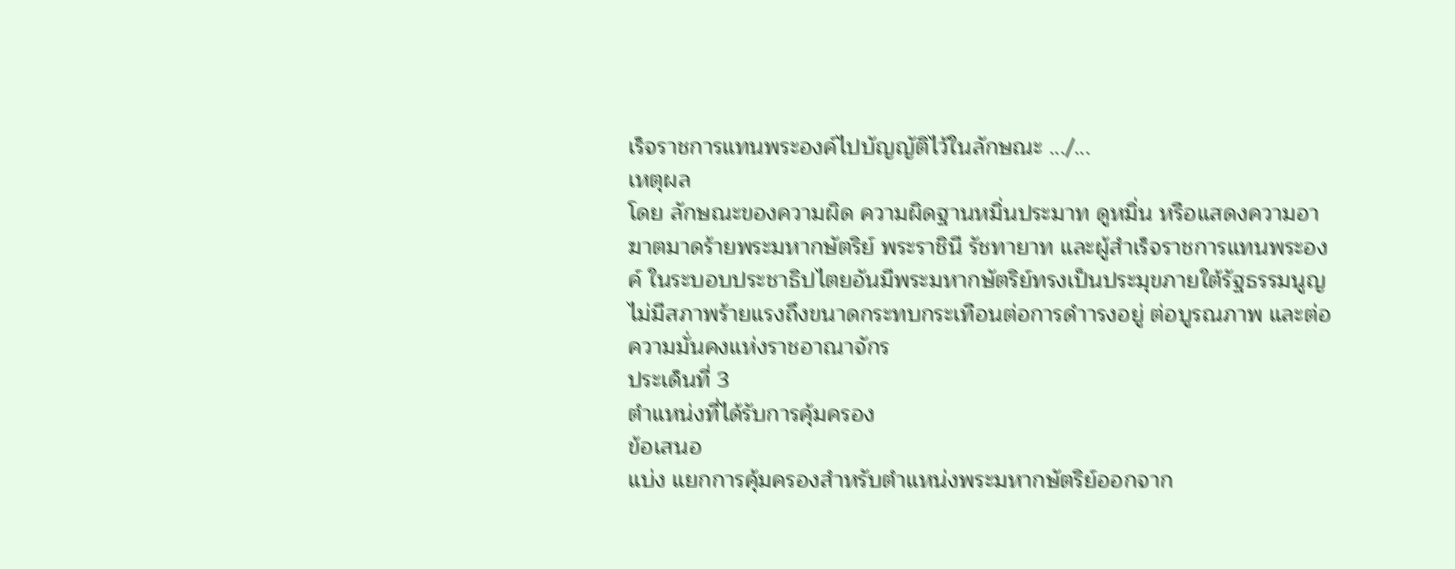เร็จราชการแทนพระองค์ไปบัญญัติไว้ในลักษณะ .../...
เหตุผล
โดย ลักษณะของความผิด ความผิดฐานหมิ่นประมาท ดูหมิ่น หรือแสดงความอาฆาตมาดร้ายพระมหากษัตริย์ พระราชินี รัชทายาท และผู้สำเร็จราชการแทนพระองค์ ในระบอบประชาธิปไตยอันมีพระมหากษัตริย์ทรงเป็นประมุขภายใต้รัฐธรรมนูญ ไม่มีสภาพร้ายแรงถึงขนาดกระทบกระเทือนต่อการดำารงอยู่ ต่อบูรณภาพ และต่อความมั่นคงแห่งราชอาณาจักร
ประเด็นที่ 3
ตำแหน่งที่ได้รับการคุ้มครอง
ข้อเสนอ
แบ่ง แยกการคุ้มครองสำหรับตำแหน่งพระมหากษัตริย์ออกจาก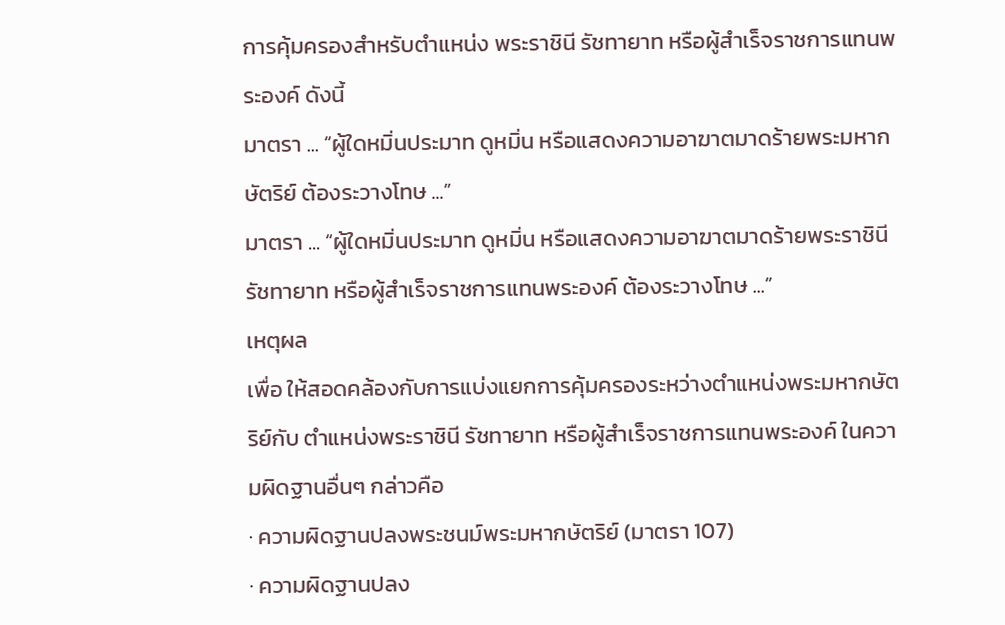การคุ้มครองสำหรับตำแหน่ง พระราชินี รัชทายาท หรือผู้สำเร็จราชการแทนพระองค์ ดังนี้
มาตรา ... “ผู้ใดหมิ่นประมาท ดูหมิ่น หรือแสดงความอาฆาตมาดร้ายพระมหากษัตริย์ ต้องระวางโทษ ...”
มาตรา ... “ผู้ใดหมิ่นประมาท ดูหมิ่น หรือแสดงความอาฆาตมาดร้ายพระราชินี รัชทายาท หรือผู้สำเร็จราชการแทนพระองค์ ต้องระวางโทษ ...”
เหตุผล
เพื่อ ให้สอดคล้องกับการแบ่งแยกการคุ้มครองระหว่างตำแหน่งพระมหากษัตริย์กับ ตำแหน่งพระราชินี รัชทายาท หรือผู้สำเร็จราชการแทนพระองค์ ในความผิดฐานอื่นๆ กล่าวคือ
· ความผิดฐานปลงพระชนม์พระมหากษัตริย์ (มาตรา 107)
· ความผิดฐานปลง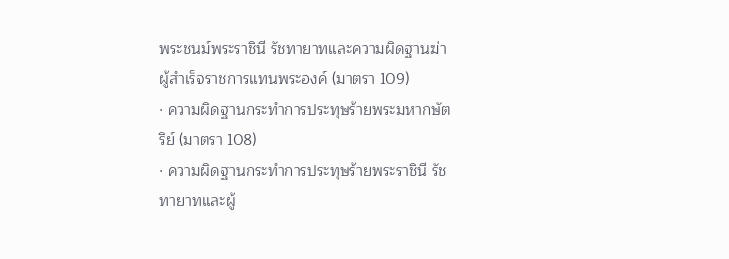พระชนม์พระราชินี รัชทายาทและความผิดฐานฆ่าผู้สำเร็จราชการแทนพระองค์ (มาตรา 109)
· ความผิดฐานกระทำการประทุษร้ายพระมหากษัตริย์ (มาตรา 108)
· ความผิดฐานกระทำการประทุษร้ายพระราชินี รัชทายาทและผู้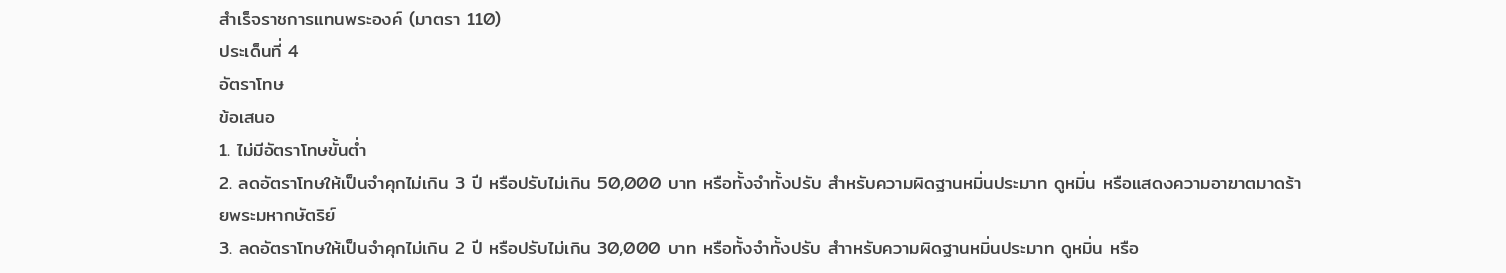สำเร็จราชการแทนพระองค์ (มาตรา 110)
ประเด็นที่ 4
อัตราโทษ
ข้อเสนอ
1. ไม่มีอัตราโทษขั้นต่ำ
2. ลดอัตราโทษให้เป็นจำคุกไม่เกิน 3 ปี หรือปรับไม่เกิน 50,000 บาท หรือทั้งจำทั้งปรับ สำหรับความผิดฐานหมิ่นประมาท ดูหมิ่น หรือแสดงความอาฆาตมาดร้ายพระมหากษัตริย์
3. ลดอัตราโทษให้เป็นจำคุกไม่เกิน 2 ปี หรือปรับไม่เกิน 30,000 บาท หรือทั้งจำทั้งปรับ สำาหรับความผิดฐานหมิ่นประมาท ดูหมิ่น หรือ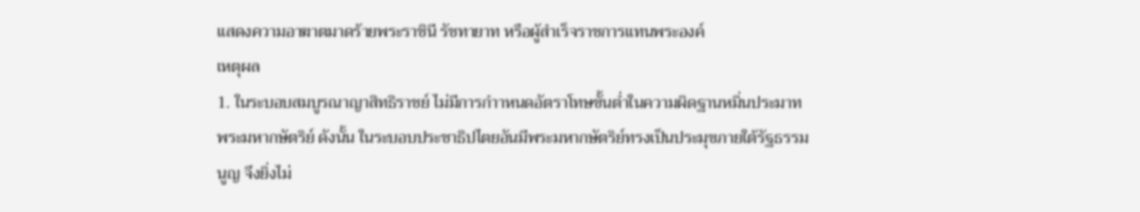แสดงความอาฆาตมาดร้ายพระราชินี รัชทายาท หรือผู้สำเร็จราชการแทนพระองค์
เหตุผล
1. ในระบอบสมบูรณาญาสิทธิราชย์ ไม่มีการกำาหนดอัตราโทษขั้นต่ำในความผิดฐานหมิ่นประมาทพระมหากษัตริย์ ดังนั้น ในระบอบประชาธิปไตยอันมีพระมหากษัตริย์ทรงเป็นประมุขภายใต้รัฐธรรมนูญ จึงยิ่งไม่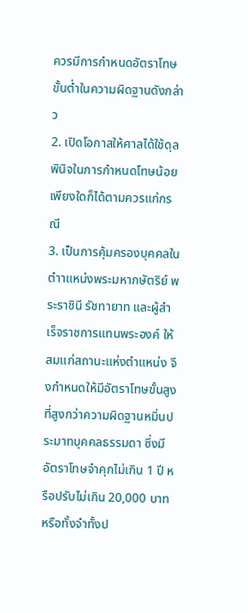ควรมีการกำหนดอัตราโทษขั้นต่ำในความผิดฐานดังกล่าว
2. เปิดโอกาสให้ศาลได้ใช้ดุลพินิจในการกำหนดโทษน้อยเพียงใดก็ได้ตามควรแก่กรณี
3. เป็นการคุ้มครองบุคคลในตำาแหน่งพระมหากษัตริย์ พระราชินี รัชทายาท และผู้สำเร็จราชการแทนพระองค์ ให้สมแก่สถานะแห่งตำแหน่ง จึงกำหนดให้มีอัตราโทษขั้นสูงที่สูงกว่าความผิดฐานหมิ่นประมาทบุคคลธรรมดา ซึ่งมีอัตราโทษจำคุกไม่เกิน 1 ปี หรือปรับไม่เกิน 20,000 บาท หรือทั้งจำทั้งป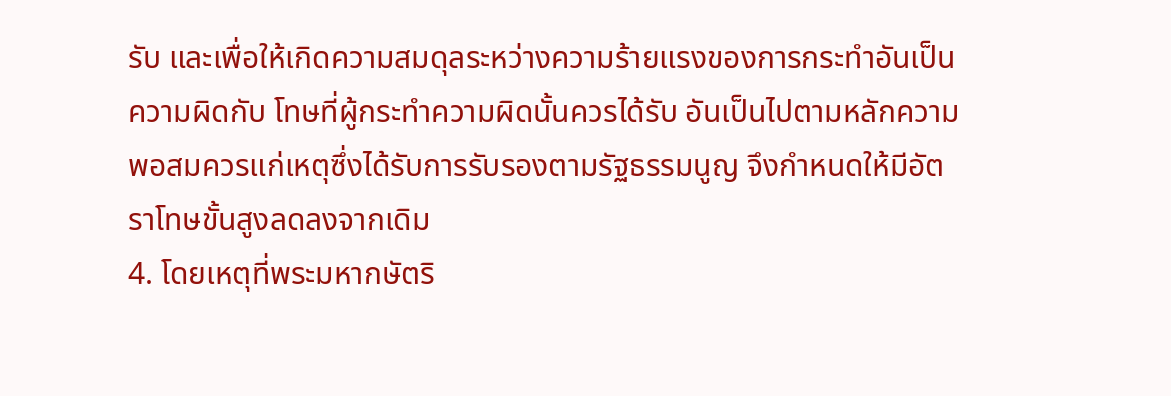รับ และเพื่อให้เกิดความสมดุลระหว่างความร้ายแรงของการกระทำอันเป็นความผิดกับ โทษที่ผู้กระทำความผิดนั้นควรได้รับ อันเป็นไปตามหลักความพอสมควรแก่เหตุซึ่งได้รับการรับรองตามรัฐธรรมนูญ จึงกำหนดให้มีอัตราโทษขั้นสูงลดลงจากเดิม
4. โดยเหตุที่พระมหากษัตริ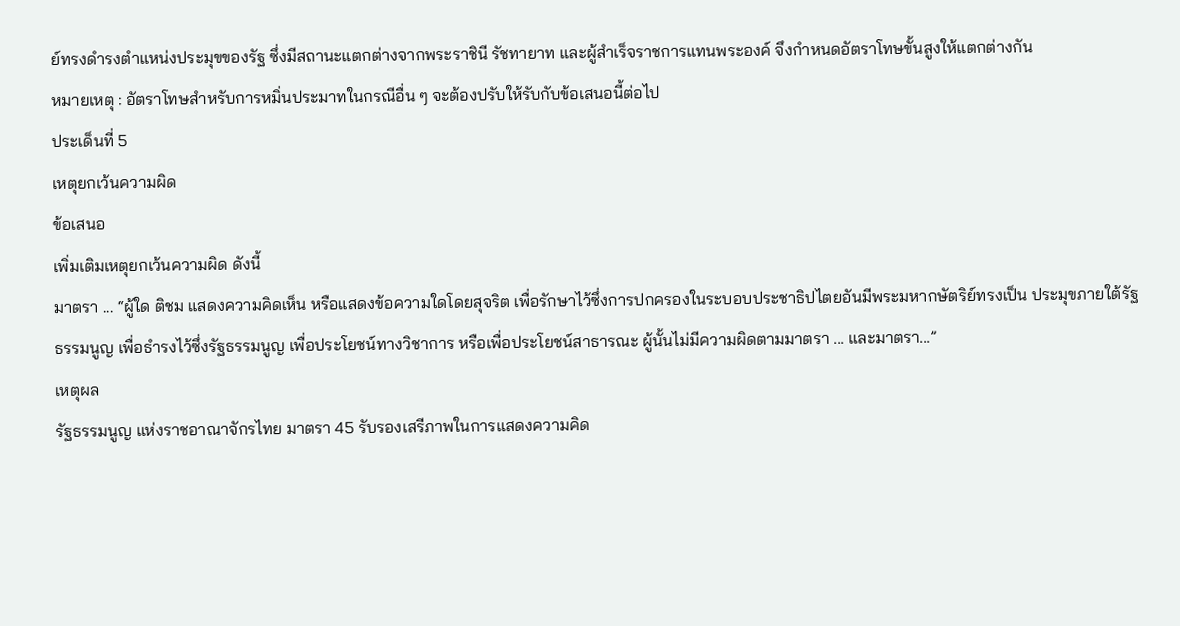ย์ทรงดำรงตำแหน่งประมุขของรัฐ ซึ่งมีสถานะแตกต่างจากพระราชินี รัชทายาท และผู้สำเร็จราชการแทนพระองค์ จึงกำหนดอัตราโทษขั้นสูงให้แตกต่างกัน
หมายเหตุ : อัตราโทษสำหรับการหมิ่นประมาทในกรณีอื่น ๆ จะต้องปรับให้รับกับข้อเสนอนี้ต่อไป
ประเด็นที่ 5
เหตุยกเว้นความผิด
ข้อเสนอ
เพิ่มเติมเหตุยกเว้นความผิด ดังนี้
มาตรา ... “ผู้ใด ติชม แสดงความคิดเห็น หรือแสดงข้อความใดโดยสุจริต เพื่อรักษาไว้ซึ่งการปกครองในระบอบประชาธิปไตยอันมีพระมหากษัตริย์ทรงเป็น ประมุขภายใต้รัฐธรรมนูญ เพื่อธำรงไว้ซึ่งรัฐธรรมนูญ เพื่อประโยชน์ทางวิชาการ หรือเพื่อประโยชน์สาธารณะ ผู้นั้นไม่มีความผิดตามมาตรา ... และมาตรา...”
เหตุผล
รัฐธรรมนูญ แห่งราชอาณาจักรไทย มาตรา 45 รับรองเสรีภาพในการแสดงความคิด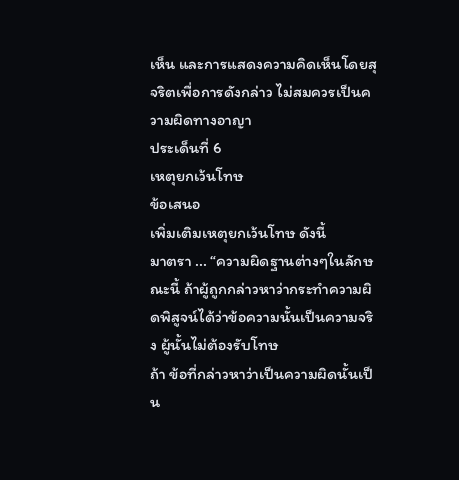เห็น และการแสดงความคิดเห็นโดยสุจริตเพื่อการดังกล่าว ไม่สมควรเป็นความผิดทางอาญา
ประเด็นที่ 6
เหตุยกเว้นโทษ
ข้อเสนอ
เพิ่มเติมเหตุยกเว้นโทษ ดังนี้
มาตรา ... “ความผิดฐานต่างๆในลักษณะนี้ ถ้าผู้ถูกกล่าวหาว่ากระทำความผิดพิสูจน์ได้ว่าข้อความนั้นเป็นความจริง ผู้นั้นไม่ต้องรับโทษ
ถ้า ข้อที่กล่าวหาว่าเป็นความผิดนั้นเป็น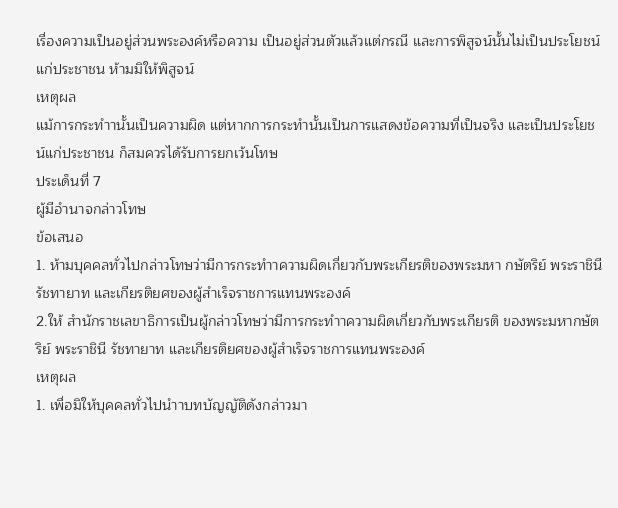เรื่องความเป็นอยู่ส่วนพระองค์หรือความ เป็นอยู่ส่วนตัวแล้วแต่กรณี และการพิสูจน์นั้นไม่เป็นประโยชน์แก่ประชาชน ห้ามมิให้พิสูจน์
เหตุผล
แม้การกระทำานั้นเป็นความผิด แต่หากการกระทำนั้นเป็นการแสดงข้อความที่เป็นจริง และเป็นประโยชน์แก่ประชาชน ก็สมควรได้รับการยกเว้นโทษ
ประเด็นที่ 7
ผู้มีอำนาจกล่าวโทษ
ข้อเสนอ
1. ห้ามบุคคลทั่วไปกล่าวโทษว่ามีการกระทำาความผิดเกี่ยวกับพระเกียรติของพระมหา กษัตริย์ พระราชินี รัชทายาท และเกียรติยศของผู้สำเร็จราชการแทนพระองค์
2.ให้ สำนักราชเลขาธิการเป็นผู้กล่าวโทษว่ามีการกระทำาความผิดเกี่ยวกับพระเกียรติ ของพระมหากษัตริย์ พระราชินี รัชทายาท และเกียรติยศของผู้สำเร็จราชการแทนพระองค์
เหตุผล
1. เพื่อมิให้บุคคลทั่วไปนำาบทบัญญัติดังกล่าวมา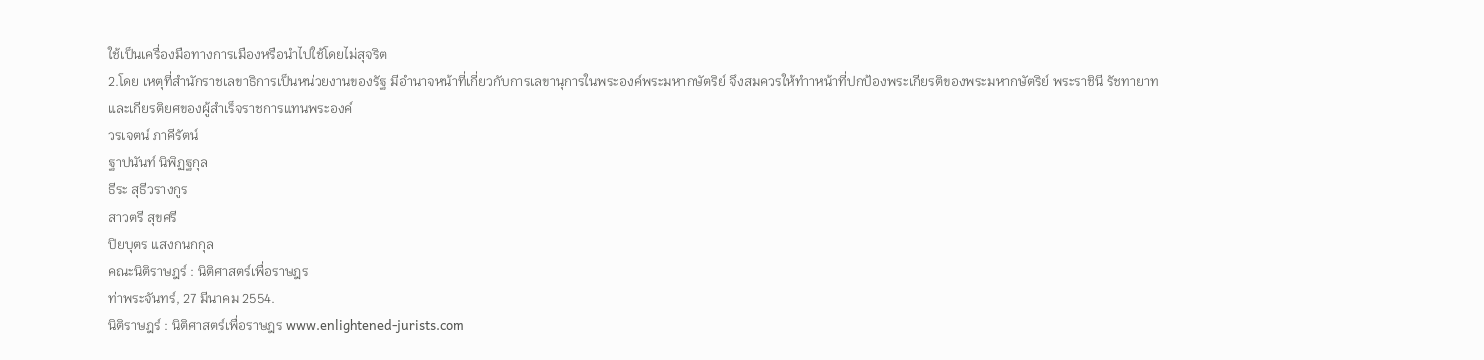ใช้เป็นเครื่องมือทางการเมืองหรือนำไปใช้โดยไม่สุจริต
2.โดย เหตุที่สำนักราชเลขาธิการเป็นหน่วยงานของรัฐ มีอำนาจหน้าที่เกี่ยวกับการเลขานุการในพระองค์พระมหากษัตริย์ จึงสมควรให้ทำาหน้าที่ปกป้องพระเกียรติของพระมหากษัตริย์ พระราชินี รัชทายาท และเกียรติยศของผู้สำเร็จราชการแทนพระองค์
วรเจตน์ ภาคีรัตน์
ฐาปนันท์ นิพิฏฐกุล
ธีระ สุธีวรางกูร
สาวตรี สุขศรี
ปิยบุตร แสงกนกกุล
คณะนิติราษฎร์ : นิติศาสตร์เพื่อราษฎร
ท่าพระจันทร์, 27 มีนาคม 2554.
นิติราษฎร์ : นิติศาสตร์เพื่อราษฎร www.enlightened-jurists.com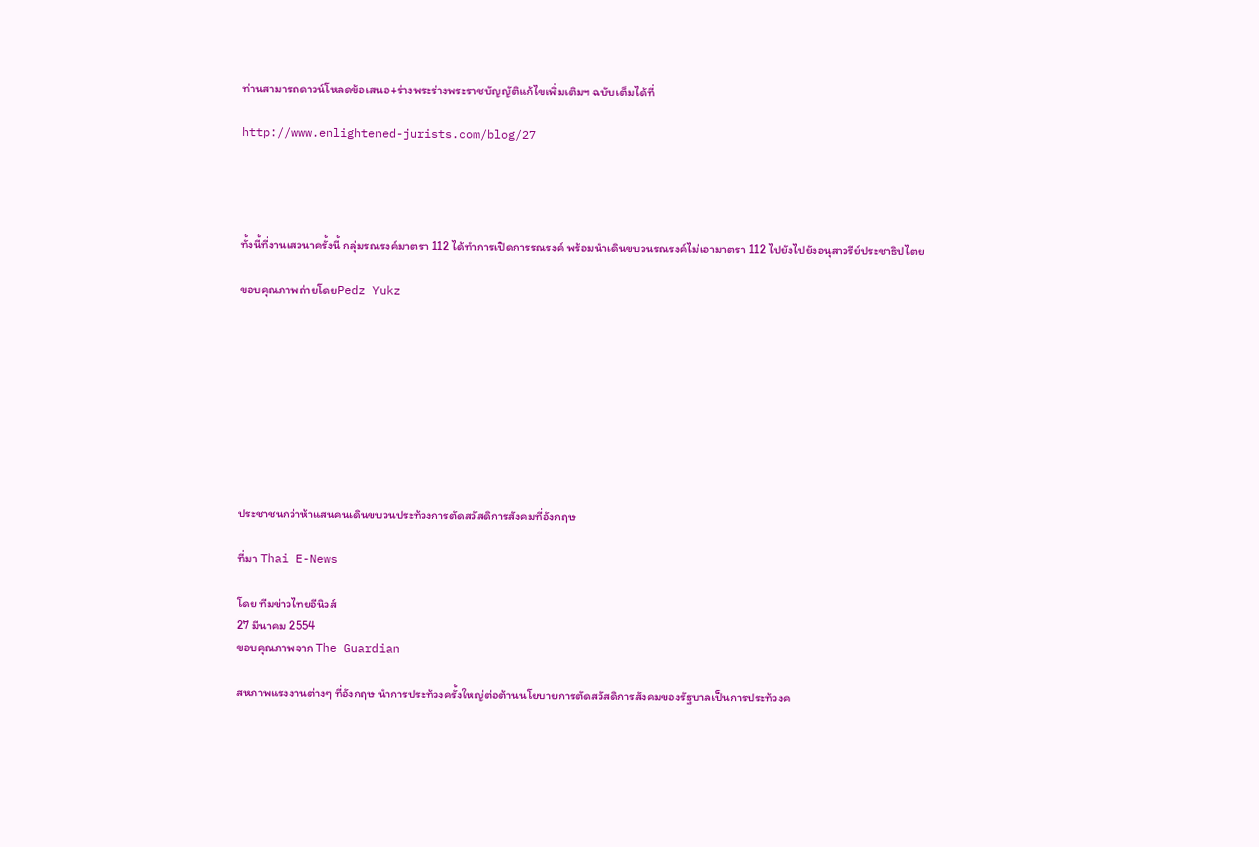ท่านสามารถดาวน์โหลดข้อเสนอ+ร่างพระร่างพระราชบัญญัติแก้ไขเพิ่มเติมฯ ฉบับเต็มได้ที่

http://www.enlightened-jurists.com/blog/27




ทั้งนี้ที่งานเสวนาครั้งนี้ กลุ่มรณรงค์มาตรา 112 ได้ทำการเปิดการรณรงค์ พร้อมนำเดินขบวนรณรงค์ไม่เอามาตรา 112 ไปยังไปยังอนุสาวรีย์ประชาธิปไตย

ขอบคุณภาพถ่ายโดยPedz Yukz









ประชาชนกว่าห้าแสนคนเดินขบวนประท้วงการตัดสวัสดิการสังคมที่อังกฤษ

ที่มา Thai E-News

โดย ทีมข่าวไทยอีนิวส์
27 มีนาคม 2554
ขอบคุณภาพจาก The Guardian

สหภาพแรงงานต่างๆ ที่อังกฤษ นำการประท้วงครั้งใหญ่ต่อต้านนโยบายการตัดสวัสดิการสังคมของรัฐบาลเป็นการประท้วงค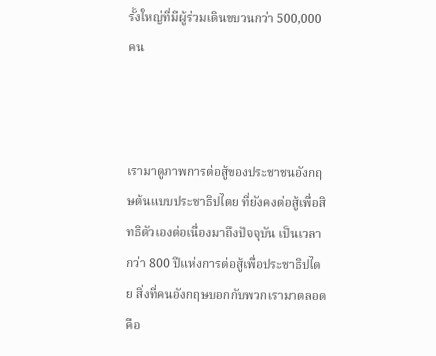รั้งใหญ่ที่มีผู้ร่วมเดินขบวนกว่า 500,000 คน



เรามาดูภาพการต่อสู้ของประชาชนอังกฤษต้นแบบประชาธิปไตย ที่ยังคงต่อสู้เพื่อสิทธิตัวเองต่อเนื่องมาถึงปัจจุบัน เป็นเวลากว่า 800 ปีแห่งการต่อสู้เพื่อประชาธิปไตย สิ่งที่คนอังกฤษบอกกับพวกเรามาตลอด คือ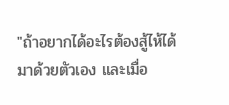"ถ้าอยากได้อะไรต้องสู้ไห้ได้มาด้วยตัวเอง และเมื่อ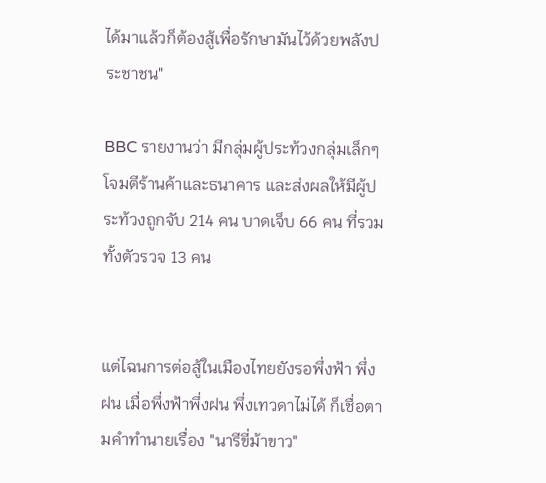ได้มาแล้วก็ต้องสู้เพื่อรักษามันไว้ด้วยพลังประชาชน"

BBC รายงานว่า มีกลุ่มผู้ประท้วงกลุ่มเล็กๆ โจมตีร้านค้าและธนาคาร และส่งผลให้มีผู้ประท้วงถูกจับ 214 คน บาดเจ็บ 66 คน ที่รวมทั้งตัวรวจ 13 คน


แต่ไฉนการต่อสู้ในเมืองไทยยังรอพึ่งฟ้า พึ่งฝน เมื่อพึ่งฟ้าพึ่งฝน พึ่งเทวดาไม่ได้ ก็เชื่อตามคำทำนายเรื่อง "นารีขี่ม้าขาว"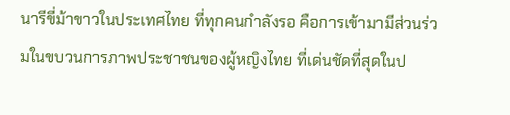นารีขี่ม้าขาวในประเทศไทย ที่ทุกคนกำลังรอ คือการเข้ามามีส่วนร่วมในขบวนการภาพประชาชนของผู้หญิงไทย ที่เด่นชัดที่สุดในป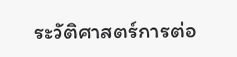ระวัติศาสตร์การต่อ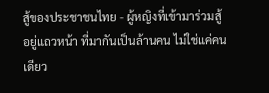สู้ของประชาชนไทย - ผู้หญิงที่เข้ามาร่วมสู้อยู่แถวหน้า ที่มากันเป็นล้านคน ไม่ใช่แค่คนเดียว